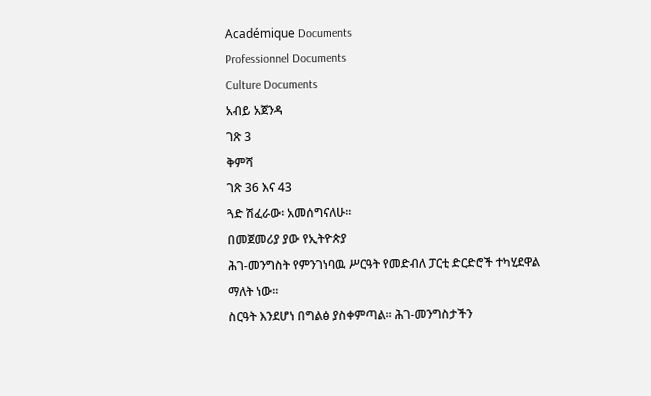Académique Documents
Professionnel Documents
Culture Documents
አብይ አጀንዳ
ገጽ 3
ቅምሻ
ገጽ 36 እና 43
ጓድ ሽፈራው፡ አመሰግናለሁ፡፡
በመጀመሪያ ያው የኢትዮጵያ
ሕገ-መንግስት የምንገነባዉ ሥርዓት የመድብለ ፓርቲ ድርድሮች ተካሂደዋል ማለት ነው፡፡
ስርዓት እንደሆነ በግልፅ ያስቀምጣል፡፡ ሕገ-መንግስታችን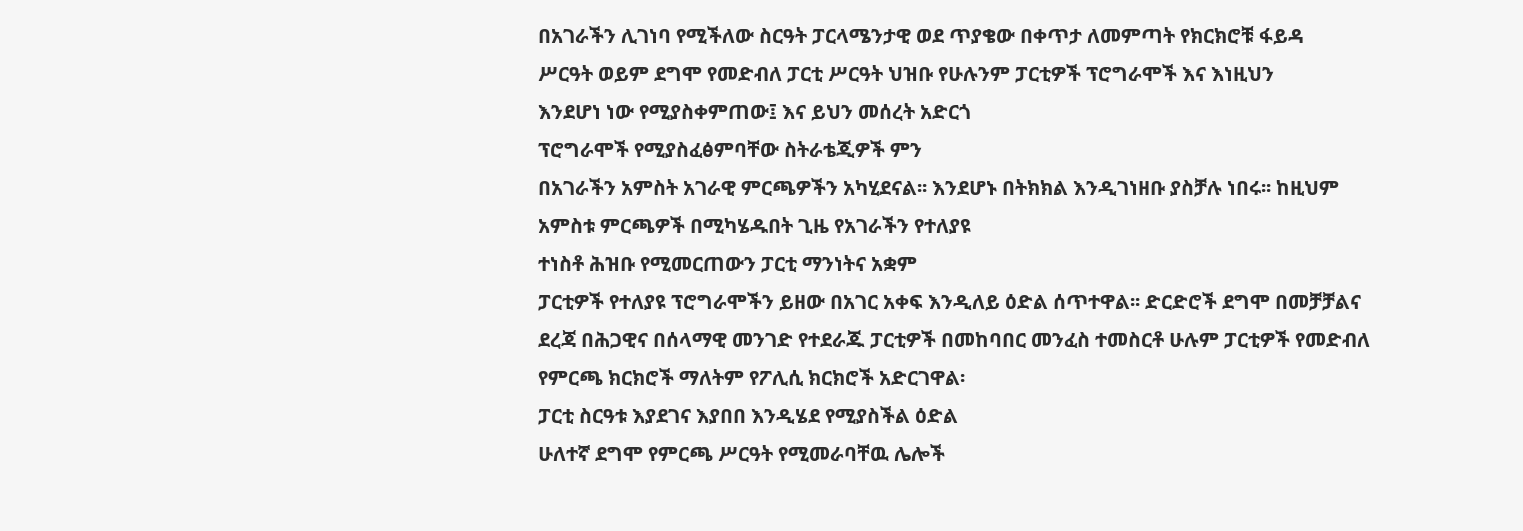በአገራችን ሊገነባ የሚችለው ስርዓት ፓርላሜንታዊ ወደ ጥያቄው በቀጥታ ለመምጣት የክርክሮቹ ፋይዳ
ሥርዓት ወይም ደግሞ የመድብለ ፓርቲ ሥርዓት ህዝቡ የሁሉንም ፓርቲዎች ፕሮግራሞች እና እነዚህን
እንደሆነ ነው የሚያስቀምጠው፤ እና ይህን መሰረት አድርጎ
ፕሮግራሞች የሚያስፈፅምባቸው ስትራቴጂዎች ምን
በአገራችን አምስት አገራዊ ምርጫዎችን አካሂደናል፡፡ እንደሆኑ በትክክል እንዲገነዘቡ ያስቻሉ ነበሩ፡፡ ከዚህም
አምስቱ ምርጫዎች በሚካሄዱበት ጊዜ የአገራችን የተለያዩ
ተነስቶ ሕዝቡ የሚመርጠውን ፓርቲ ማንነትና አቋም
ፓርቲዎች የተለያዩ ፕሮግራሞችን ይዘው በአገር አቀፍ እንዲለይ ዕድል ሰጥተዋል፡፡ ድርድሮች ደግሞ በመቻቻልና
ደረጃ በሕጋዊና በሰላማዊ መንገድ የተደራጁ ፓርቲዎች በመከባበር መንፈስ ተመስርቶ ሁሉም ፓርቲዎች የመድብለ
የምርጫ ክርክሮች ማለትም የፖሊሲ ክርክሮች አድርገዋል፡
ፓርቲ ስርዓቱ እያደገና እያበበ እንዲሄደ የሚያስችል ዕድል
ሁለተኛ ደግሞ የምርጫ ሥርዓት የሚመራባቸዉ ሌሎች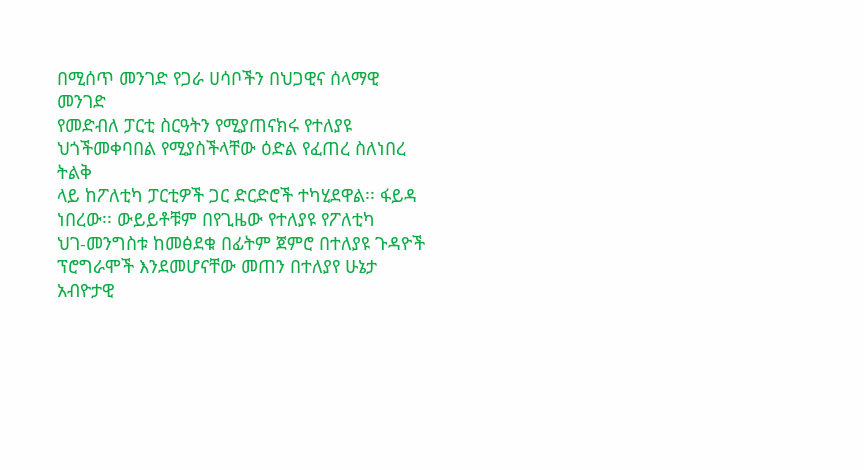በሚሰጥ መንገድ የጋራ ሀሳቦችን በህጋዊና ሰላማዊ መንገድ
የመድብለ ፓርቲ ስርዓትን የሚያጠናክሩ የተለያዩ ህጎችመቀባበል የሚያስችላቸው ዕድል የፈጠረ ስለነበረ ትልቅ
ላይ ከፖለቲካ ፓርቲዎች ጋር ድርድሮች ተካሂደዋል፡፡ ፋይዳ ነበረው፡፡ ውይይቶቹም በየጊዜው የተለያዩ የፖለቲካ
ህገ-መንግስቱ ከመፅደቁ በፊትም ጀምሮ በተለያዩ ጉዳዮች
ፕሮግራሞች እንደመሆናቸው መጠን በተለያየ ሁኔታ
አብዮታዊ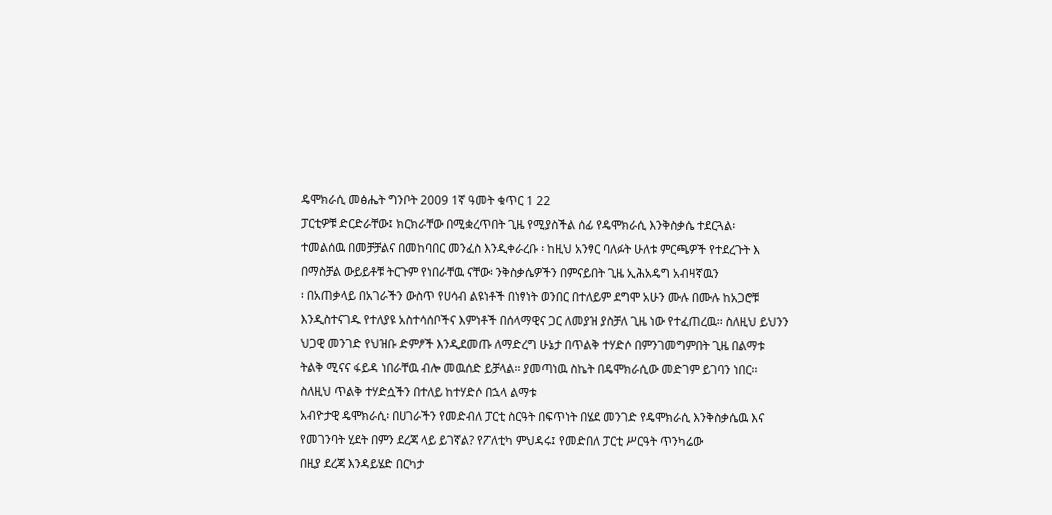ዴሞክራሲ መፅሔት ግንቦት 2009 1ኛ ዓመት ቁጥር 1 22
ፓርቲዎቹ ድርድራቸው፤ ክርክራቸው በሚቋረጥበት ጊዜ የሚያስችል ሰፊ የዴሞክራሲ እንቅስቃሴ ተደርጓል፡
ተመልሰዉ በመቻቻልና በመከባበር መንፈስ እንዲቀራረቡ ፡ ከዚህ አንፃር ባለፉት ሁለቱ ምርጫዎች የተደረጉት እ
በማስቻል ውይይቶቹ ትርጉም የነበራቸዉ ናቸው፡ ንቅስቃሴዎችን በምናይበት ጊዜ ኢሕአዴግ አብዛኛዉን
፡ በአጠቃላይ በአገራችን ውስጥ የሀሳብ ልዩነቶች በነፃነት ወንበር በተለይም ደግሞ አሁን ሙሉ በሙሉ ከአጋሮቹ
እንዲስተናገዱ የተለያዩ አስተሳሰቦችና እምነቶች በሰላማዊና ጋር ለመያዝ ያስቻለ ጊዜ ነው የተፈጠረዉ፡፡ ስለዚህ ይህንን
ህጋዊ መንገድ የህዝቡ ድምፆች እንዲደመጡ ለማድረግ ሁኔታ በጥልቅ ተሃድሶ በምንገመግምበት ጊዜ በልማቱ
ትልቅ ሚናና ፋይዳ ነበራቸዉ ብሎ መዉሰድ ይቻላል፡፡ ያመጣነዉ ስኬት በዴሞክራሲው መድገም ይገባን ነበር፡፡
ስለዚህ ጥልቅ ተሃድሷችን በተለይ ከተሃድሶ በኋላ ልማቱ
አብዮታዊ ዴሞክራሲ፡ በሀገራችን የመድብለ ፓርቲ ስርዓት በፍጥነት በሄደ መንገድ የዴሞክራሲ እንቅስቃሴዉ እና
የመገንባት ሂደት በምን ደረጃ ላይ ይገኛል? የፖለቲካ ምህዳሩ፤ የመድበለ ፓርቲ ሥርዓት ጥንካሬው
በዚያ ደረጃ እንዳይሄድ በርካታ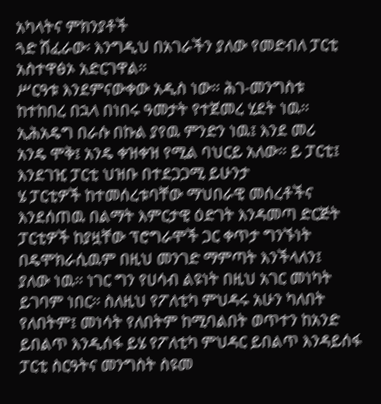አካላትና ምክንያቶች
ጓድ ሽፈራው፡ እንግዲህ በአገራችን ያለው የመድብለ ፓርቲ አስተዋፅኦ አድርገዋል፡፡
ሥርዓቱ እንደምናውቀው አዲስ ነው፡፡ ሕገ-መንግስቱ
ከተከበረ በኋላ በነበሩ ዓመታት የተጀመረ ሂደት ነዉ፡፡ ኢሕአዴግ በራሱ በኩል ያየዉ ምንድን ነዉ፤ እንደ መሪ
አንዴ ሞቅ፤ አንዴ ቀዝቀዝ የሚል ባህርይ አለው፡፡ ይ ፓርቲ፤ እንደገዢ ፓርቲ ህዝቡ በተደጋጋሚ ይሁንታ
ሄ ፓርቲዎች ከተመሰረቱባቸው ማህበራዊ መሰረቶችና እንደሰጠዉ በልማት እምርታዊ ዕድገት እንዳመጣ ድርጅት
ፓርቲዎች ከያዟቸው ፕሮግራሞች ጋር ቀጥታ ግንኙነት በዴሞክራሲዉም በዚህ መንገድ ማምጣት እንችላለን፤
ያለው ነዉ፡፡ ነገር ግን የሀሳብ ልዩነት በዚህ አገር መነካት ይገባም ነበር፡፡ ስለዚህ የፖለቲካ ምህዳሩ አሁን ካለበት
የለበትም፤ መነሳት የለበትም ከሚባልበት ወጥተን ከአንድ ይበልጥ እንዲሰፋ ይሄ የፖለቲካ ምህዳር ይበልጥ እንዳይሰፋ
ፓርቲ ስርዓትና መንግስት ስዩመ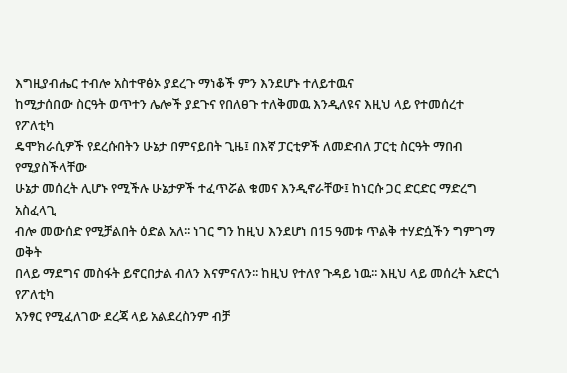እግዚያብሔር ተብሎ አስተዋፅኦ ያደረጉ ማነቆች ምን እንደሆኑ ተለይተዉና
ከሚታሰበው ስርዓት ወጥተን ሌሎች ያደጉና የበለፀጉ ተለቅመዉ እንዲለዩና እዚህ ላይ የተመሰረተ የፖለቲካ
ዴሞክራሲዎች የደረሱበትን ሁኔታ በምናይበት ጊዜ፤ በእኛ ፓርቲዎች ለመድብለ ፓርቲ ስርዓት ማበብ የሚያስችላቸው
ሁኔታ መሰረት ሊሆኑ የሚችሉ ሁኔታዎች ተፈጥሯል ቁመና እንዲኖራቸው፤ ከነርሱ ጋር ድርድር ማድረግ አስፈላጊ
ብሎ መውሰድ የሚቻልበት ዕድል አለ፡፡ ነገር ግን ከዚህ እንደሆነ በ15 ዓመቱ ጥልቅ ተሃድሷችን ግምገማ ወቅት
በላይ ማደግና መስፋት ይኖርበታል ብለን እናምናለን፡፡ ከዚህ የተለየ ጉዳይ ነዉ፡፡ እዚህ ላይ መሰረት አድርጎ የፖለቲካ
አንፃር የሚፈለገው ደረጃ ላይ አልደረስንም ብቻ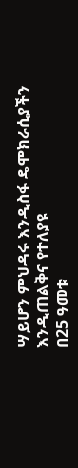ሣይሆን ምህዳሩ እንዲስፋ ዴሞክራሲያችን እንዲጠልቅና የተለያዩ
በ25 ዓመቱ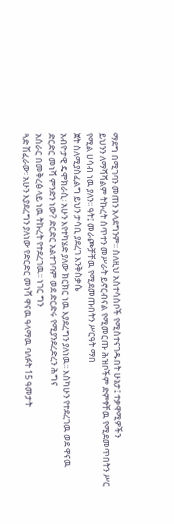ማደግ በሚገባን መጠን አላደግንም፡፡ ስለዚህ አስተሳሰቦች የሚስተናገዱበት ሁኔታ፤ ተቃዋሚዎችን
ይህንን ለማሻሻልም ትኩረት ሰጥተን መሥራት ይኖርብናል የሚመርጡ ሕዝቦችም ድምፃቸዉ የሚደመጥበትን ሥር
የሚል ሀሳብ ነዉ ያለን፡፡ ዓት፤ መራጮቻቸዉ የሚደመጡበትን ሥርዓት ማበ
ጀት ስለሚያስፈልግ ይህን ታሳቢ ያደረገ እንቅስቃሴ
አብዮታዊ ዴሞክራሲ፡ አሁን እየተካሄድ ያለው ክርክር ነዉ እያደረግን ያለነዉ፡፡ እስካሁን የተደረገዉ ወደ ዋናዉ
ድርድር መነሻ ምንድን ነው? ድርድር አልተገባም ወደ ድርድሩ የሚያንደረድረን ሕግና
አሰራር በመቅረፅ ላይ ነዉ ትኩረት የተደረገዉ፡፡ ነገር ግን
ጓድ ሽፈራው፡ አሁን እያደረግን ያለነው የድርድር መነሻ ዋናዉ ዓላማዉ ባለፉት 15 ዓመታት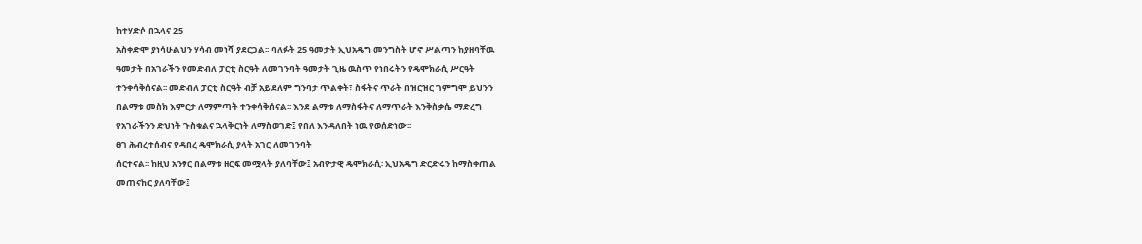ከተሃድሶ በኋላና 25
አስቀድሞ ያነሳሁልህን ሃሳብ መነሻ ያደርጋል፡፡ ባለፉት 25 ዓመታት ኢህአዴግ መንግስት ሆኖ ሥልጣን ከያዘባቸዉ
ዓመታት በአገራችን የመድብለ ፓርቲ ስርዓት ለመገንባት ዓመታት ጊዜ ዉስጥ የነበሩትን የዴሞክራሲ ሥርዓት
ተንቀሳቅሰናል፡፡ መድብለ ፓርቲ ስርዓት ብቻ አይደለም ግንባታ ጥልቀት፣ ስፋትና ጥራት በዝርዝር ገምግሞ ይህንን
በልማቱ መስክ እምርታ ለማምጣት ተንቀሳቅሰናል፡፡ እንደ ልማቱ ለማስፋትና ለማጥራት እንቅስቃሴ ማድረግ
የአገራችንን ድህነት ጉስቁልና ኋላቅርነት ለማስወገድ፤ የበለ እንዳለበት ነዉ የወሰድነው፡፡
ፀገ ሕብረተሰብና የዳበረ ዴሞክራሲ ያላት አገር ለመገንባት
ሰርተናል፡፡ ከዚህ አንፃር በልማቱ ዘርፍ መሟላት ያለባቸው፤ አብዮታዊ ዴሞክራሲ፡ ኢህአዴግ ድርድሩን ከማስቀጠል
መጠናከር ያለባቸው፤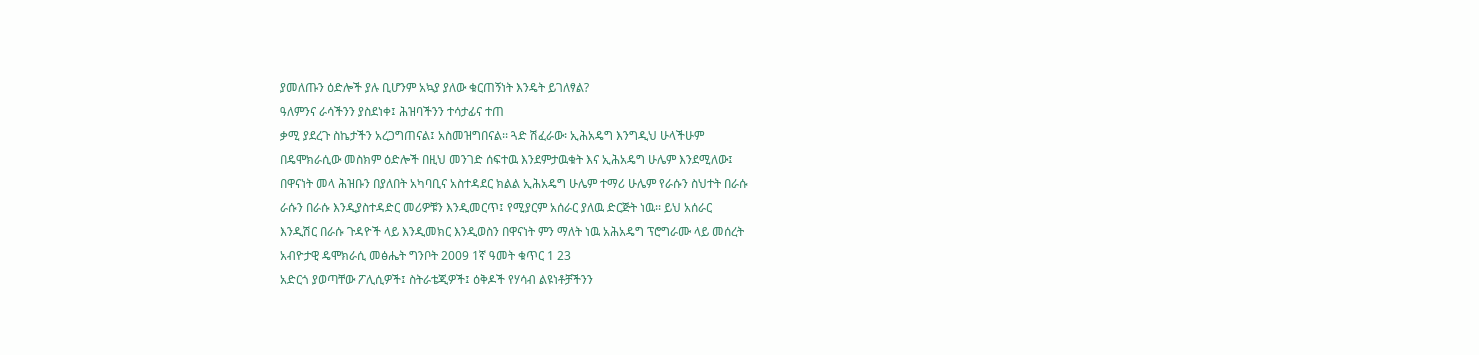ያመለጡን ዕድሎች ያሉ ቢሆንም አኳያ ያለው ቁርጠኝነት እንዴት ይገለፃል?
ዓለምንና ራሳችንን ያስደነቀ፤ ሕዝባችንን ተሳታፊና ተጠ
ቃሚ ያደረጉ ስኬታችን አረጋግጠናል፤ አስመዝግበናል፡፡ ጓድ ሽፈራው፡ ኢሕአዴግ እንግዲህ ሁላችሁም
በዴሞክራሲው መስክም ዕድሎች በዚህ መንገድ ሰፍተዉ እንደምታዉቁት እና ኢሕአዴግ ሁሌም እንደሚለው፤
በዋናነት መላ ሕዝቡን በያለበት አካባቢና አስተዳደር ክልል ኢሕአዴግ ሁሌም ተማሪ ሁሌም የራሱን ስህተት በራሱ
ራሱን በራሱ እንዲያስተዳድር መሪዎቹን እንዲመርጥ፤ የሚያርም አሰራር ያለዉ ድርጅት ነዉ፡፡ ይህ አሰራር
እንዲሽር በራሱ ጉዳዮች ላይ እንዲመክር እንዲወስን በዋናነት ምን ማለት ነዉ አሕአዴግ ፕሮግራሙ ላይ መሰረት
አብዮታዊ ዴሞክራሲ መፅሔት ግንቦት 2009 1ኛ ዓመት ቁጥር 1 23
አድርጎ ያወጣቸው ፖሊሲዎች፤ ስትራቴጂዎች፤ ዕቅዶች የሃሳብ ልዩነቶቻችንን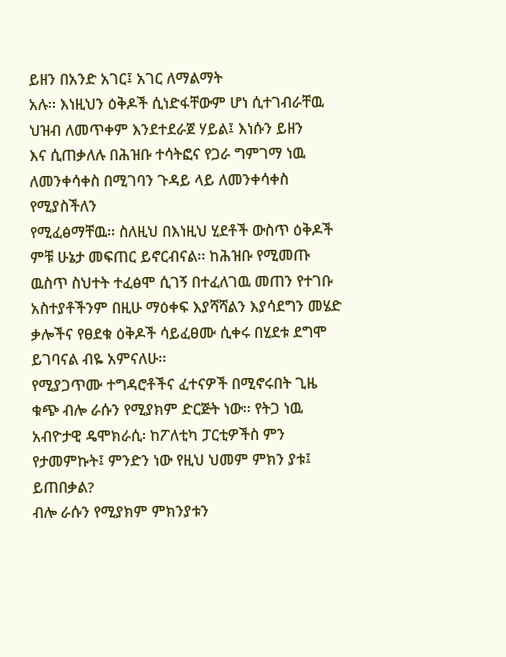ይዘን በአንድ አገር፤ አገር ለማልማት
አሉ፡፡ እነዚህን ዕቅዶች ሲነድፋቸውም ሆነ ሲተገብራቸዉ ህዝብ ለመጥቀም እንደተደራጀ ሃይል፤ እነሱን ይዘን
እና ሲጠቃለሉ በሕዝቡ ተሳትፎና የጋራ ግምገማ ነዉ ለመንቀሳቀስ በሚገባን ጉዳይ ላይ ለመንቀሳቀስ የሚያስችለን
የሚፈፅማቸዉ፡፡ ስለዚህ በእነዚህ ሂደቶች ውስጥ ዕቅዶች ምቹ ሁኔታ መፍጠር ይኖርብናል፡፡ ከሕዝቡ የሚመጡ
ዉስጥ ስህተት ተፈፅሞ ሲገኝ በተፈለገዉ መጠን የተገቡ አስተያቶችንም በዚሁ ማዕቀፍ እያሻሻልን እያሳደግን መሄድ
ቃሎችና የፀደቁ ዕቅዶች ሳይፈፀሙ ሲቀሩ በሂደቱ ደግሞ ይገባናል ብዬ አምናለሁ፡፡
የሚያጋጥሙ ተግዳሮቶችና ፈተናዎች በሚኖሩበት ጊዜ
ቁጭ ብሎ ራሱን የሚያክም ድርጅት ነው፡፡ የትጋ ነዉ አብዮታዊ ዴሞክራሲ፡ ከፖለቲካ ፓርቲዎችስ ምን
የታመምኩት፤ ምንድን ነው የዚህ ህመም ምክን ያቱ፤ ይጠበቃል?
ብሎ ራሱን የሚያክም ምክንያቱን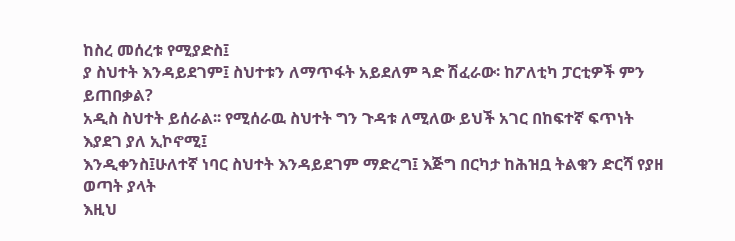ከስረ መሰረቱ የሚያድስ፤
ያ ስህተት እንዳይደገም፤ ስህተቱን ለማጥፋት አይደለም ጓድ ሽፈራው፡ ከፖለቲካ ፓርቲዎች ምን ይጠበቃል?
አዲስ ስህተት ይሰራል፡፡ የሚሰራዉ ስህተት ግን ጉዳቱ ለሚለው ይህች አገር በከፍተኛ ፍጥነት እያደገ ያለ ኢኮኖሚ፤
እንዲቀንስ፤ሁለተኛ ነባር ስህተት እንዳይደገም ማድረግ፤ እጅግ በርካታ ከሕዝቧ ትልቁን ድርሻ የያዘ ወጣት ያላት
እዚህ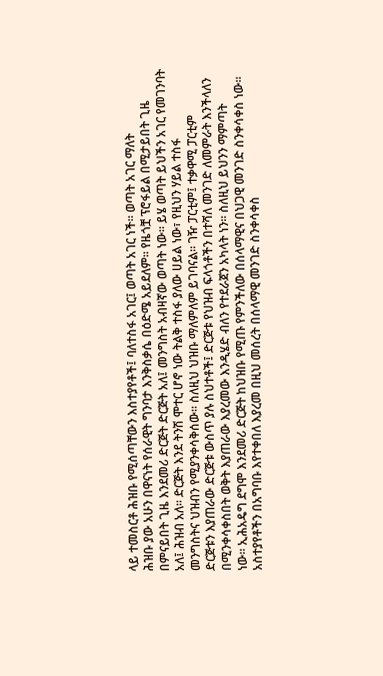ላይ ተመስርቶ ሕዝቡ የሚሰጣቸውን እስተያየቶች፤ ባለተስፋ አገር፤ ወጣት አገር ነች፡፡ ወጣት አገር ማለት
ሕዝቡ ያው አሁን በዋናነት የሰራዊት ግንባታ እንቅስቃሴ በዕድሜ አይደለም፡፡ የዜጎቿ ፕሮፋይል በሚታይበት ጊዜ
በምናይበት ጊዜ እንደመሪ ድርጅት ድርጅት አለ፤ መንግስት አብዛኛው ወጣት ነው፡፡ ይሄ ወጣት ይህችን አገር የመገንባት
አለ፤ ሕዝብ አለ፡፡ ድርጅት እንደ ትንሽ ሞተር ሆኖ ነው ትልቅ ተስፋ ያለው ሀይል ነው፣ የዚህን ሃይል ተስፋ
መንግስትና ህዝብን የሚያንቀሳቅሰው፡፡ ስለዚህ ህዝቡ ማለምለም ይገባናል፡፡ ገዥ ፓርቲም፤ ተቃዋሚ ፓርቲም
ድርጅቱን እያጠራው ድርጅቱ ውስጥ ያሉ ስህተቶች፤ ድርጅቱ የህዝብ ፍላጎቶችን በተሻለ መንገድ ለመምራት እንችላለን
በሚንቀሳቀስበት ወቅት እያጠራው እያረመው እንዲሄድ ብለን የተደራጀን አካላት ነን፡፡ ስለዚህ ይህንን ማምጣት
ነው፡፡ ኢሕአዴግ ደግሞ እንደመሪ ድርጅት ከህዝቡ የሚጡ የምንችለው በሰላማዊና በህጋዊ መንገድ ስንቀሳቀስ ነው፡፡
አስተያየቶችን በአግባቡ እየተቀበለ እያረመ በዚህ መሰረት በሰላማዊ መንገድ ስንቀሳቀስ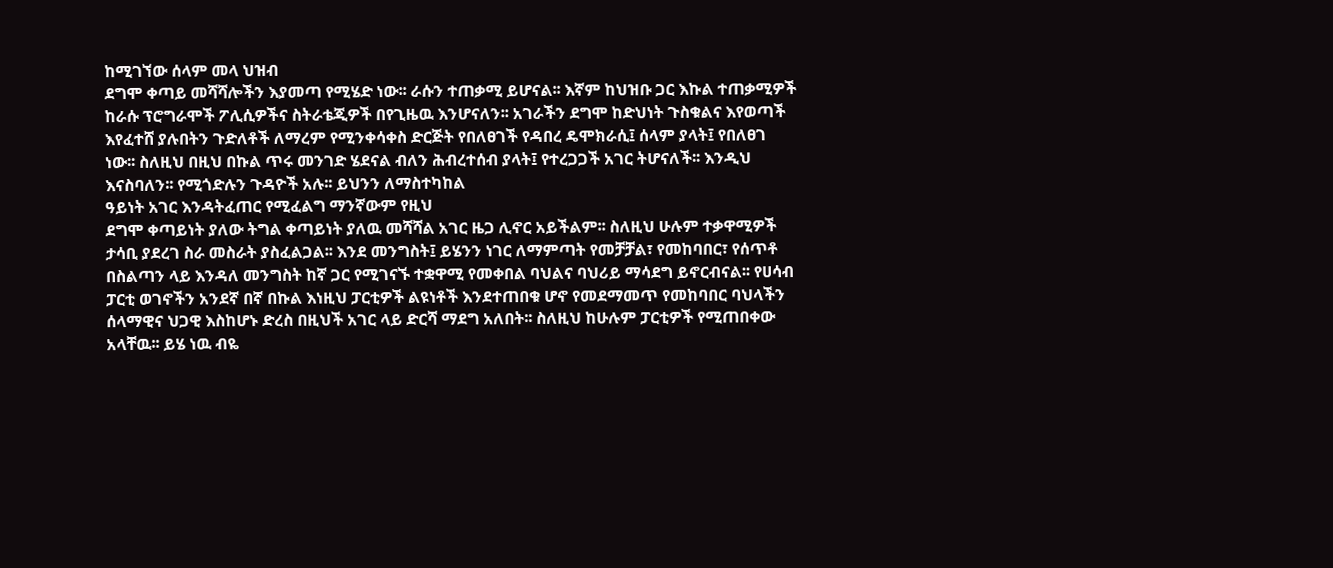ከሚገኘው ሰላም መላ ህዝብ
ደግሞ ቀጣይ መሻሻሎችን እያመጣ የሚሄድ ነው፡፡ ራሱን ተጠቃሚ ይሆናል፡፡ እኛም ከህዝቡ ጋር እኩል ተጠቃሚዎች
ከራሱ ፕሮግራሞች ፖሊሲዎችና ስትራቴጂዎች በየጊዜዉ እንሆናለን፡፡ አገራችን ደግሞ ከድህነት ጉስቁልና እየወጣች
እየፈተሸ ያሉበትን ጉድለቶች ለማረም የሚንቀሳቀስ ድርጅት የበለፀገች የዳበረ ዴሞክራሲ፤ ሰላም ያላት፤ የበለፀገ
ነው፡፡ ስለዚህ በዚህ በኩል ጥሩ መንገድ ሄደናል ብለን ሕብረተሰብ ያላት፤ የተረጋጋች አገር ትሆናለች፡፡ እንዲህ
እናስባለን፡፡ የሚጎድሉን ጉዳዮች አሉ፡፡ ይህንን ለማስተካከል
ዓይነት አገር እንዳትፈጠር የሚፈልግ ማንኛውም የዚህ
ደግሞ ቀጣይነት ያለው ትግል ቀጣይነት ያለዉ መሻሻል አገር ዜጋ ሊኖር አይችልም፡፡ ስለዚህ ሁሉም ተቃዋሚዎች
ታሳቢ ያደረገ ስራ መስራት ያስፈልጋል፡፡ እንደ መንግስት፤ ይሄንን ነገር ለማምጣት የመቻቻል፣ የመከባበር፣ የሰጥቶ
በስልጣን ላይ እንዳለ መንግስት ከኛ ጋር የሚገናኙ ተቋዋሚ የመቀበል ባህልና ባህሪይ ማሳደግ ይኖርብናል፡፡ የሀሳብ
ፓርቲ ወገኖችን አንደኛ በኛ በኩል እነዚህ ፓርቲዎች ልዩነቶች እንደተጠበቁ ሆኖ የመደማመጥ የመከባበር ባህላችን
ሰላማዊና ህጋዊ እስከሆኑ ድረስ በዚህች አገር ላይ ድርሻ ማደግ አለበት፡፡ ስለዚህ ከሁሉም ፓርቲዎች የሚጠበቀው
አላቸዉ፡፡ ይሄ ነዉ ብዬ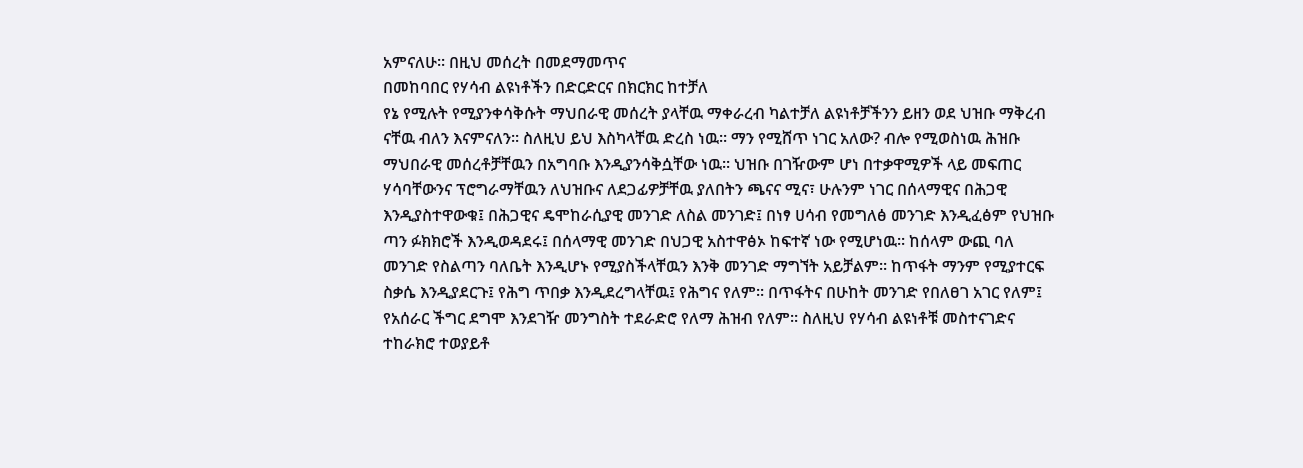አምናለሁ፡፡ በዚህ መሰረት በመደማመጥና
በመከባበር የሃሳብ ልዩነቶችን በድርድርና በክርክር ከተቻለ
የኔ የሚሉት የሚያንቀሳቅሱት ማህበራዊ መሰረት ያላቸዉ ማቀራረብ ካልተቻለ ልዩነቶቻችንን ይዘን ወደ ህዝቡ ማቅረብ
ናቸዉ ብለን እናምናለን፡፡ ስለዚህ ይህ እስካላቸዉ ድረስ ነዉ፡፡ ማን የሚሸጥ ነገር አለው? ብሎ የሚወስነዉ ሕዝቡ
ማህበራዊ መሰረቶቻቸዉን በአግባቡ እንዲያንሳቅሷቸው ነዉ፡፡ ህዝቡ በገዥውም ሆነ በተቃዋሚዎች ላይ መፍጠር
ሃሳባቸውንና ፕሮግራማቸዉን ለህዝቡና ለደጋፊዎቻቸዉ ያለበትን ጫናና ሚና፣ ሁሉንም ነገር በሰላማዊና በሕጋዊ
እንዲያስተዋውቁ፤ በሕጋዊና ዴሞከራሲያዊ መንገድ ለስል መንገድ፤ በነፃ ሀሳብ የመግለፅ መንገድ እንዲፈፅም የህዝቡ
ጣን ፉክክሮች እንዲወዳደሩ፤ በሰላማዊ መንገድ በህጋዊ አስተዋፅኦ ከፍተኛ ነው የሚሆነዉ፡፡ ከሰላም ውጪ ባለ
መንገድ የስልጣን ባለቤት እንዲሆኑ የሚያስችላቸዉን እንቅ መንገድ ማግኘት አይቻልም፡፡ ከጥፋት ማንም የሚያተርፍ
ስቃሴ እንዲያደርጉ፤ የሕግ ጥበቃ እንዲደረግላቸዉ፤ የሕግና የለም፡፡ በጥፋትና በሁከት መንገድ የበለፀገ አገር የለም፤
የአሰራር ችግር ደግሞ እንደገዥ መንግስት ተደራድሮ የለማ ሕዝብ የለም፡፡ ስለዚህ የሃሳብ ልዩነቶቹ መስተናገድና
ተከራክሮ ተወያይቶ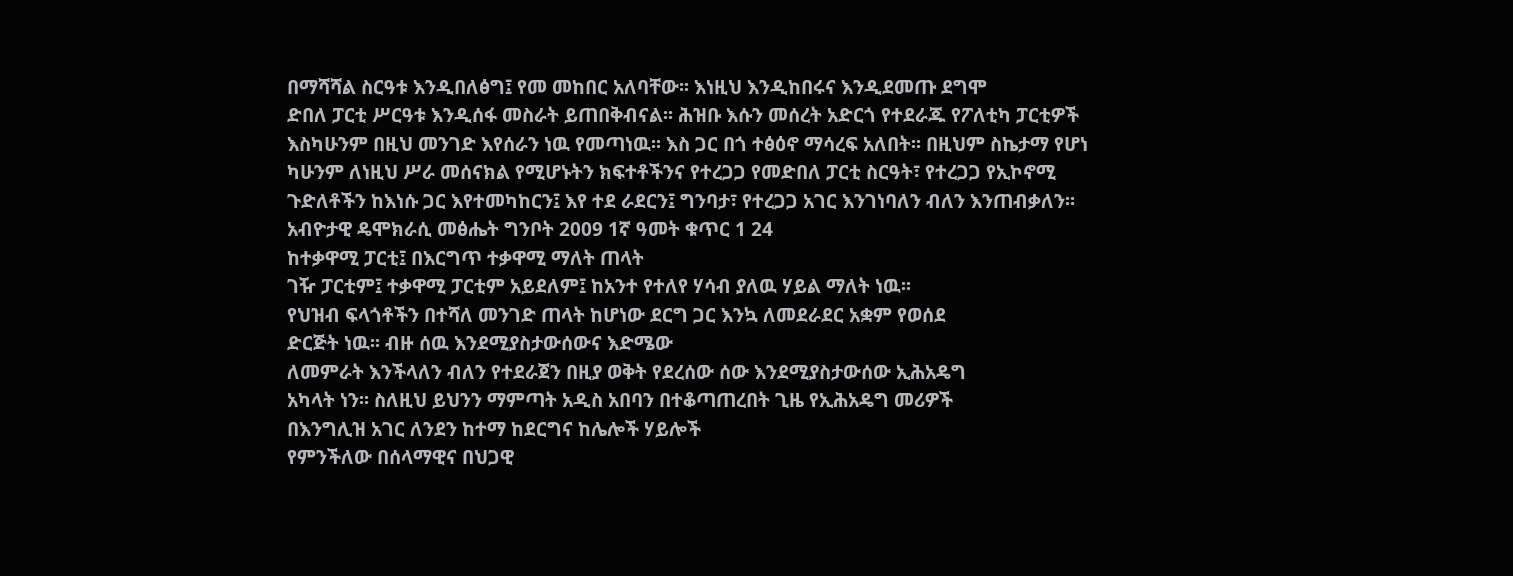በማሻሻል ስርዓቱ እንዲበለፅግ፤ የመ መከበር አለባቸው፡፡ እነዚህ እንዲከበሩና እንዲደመጡ ደግሞ
ድበለ ፓርቲ ሥርዓቱ እንዲሰፋ መስራት ይጠበቅብናል፡፡ ሕዝቡ እሱን መሰረት አድርጎ የተደራጁ የፖለቲካ ፓርቲዎች
እስካሁንም በዚህ መንገድ እየሰራን ነዉ የመጣነዉ፡፡ እስ ጋር በጎ ተፅዕኖ ማሳረፍ አለበት፡፡ በዚህም ስኬታማ የሆነ
ካሁንም ለነዚህ ሥራ መሰናክል የሚሆኑትን ክፍተቶችንና የተረጋጋ የመድበለ ፓርቲ ስርዓት፣ የተረጋጋ የኢኮኖሚ
ጉድለቶችን ከእነሱ ጋር እየተመካከርን፤ እየ ተደ ራደርን፤ ግንባታ፣ የተረጋጋ አገር እንገነባለን ብለን እንጠብቃለን፡፡
አብዮታዊ ዴሞክራሲ መፅሔት ግንቦት 2009 1ኛ ዓመት ቁጥር 1 24
ከተቃዋሚ ፓርቲ፤ በእርግጥ ተቃዋሚ ማለት ጠላት
ገዥ ፓርቲም፤ ተቃዋሚ ፓርቲም አይደለም፤ ከአንተ የተለየ ሃሳብ ያለዉ ሃይል ማለት ነዉ፡፡
የህዝብ ፍላጎቶችን በተሻለ መንገድ ጠላት ከሆነው ደርግ ጋር እንኳ ለመደራደር አቋም የወሰደ
ድርጅት ነዉ፡፡ ብዙ ሰዉ እንደሚያስታውሰውና እድሜው
ለመምራት እንችላለን ብለን የተደራጀን በዚያ ወቅት የደረሰው ሰው እንደሚያስታውሰው ኢሕአዴግ
አካላት ነን፡፡ ስለዚህ ይህንን ማምጣት አዲስ አበባን በተቆጣጠረበት ጊዜ የኢሕአዴግ መሪዎች
በእንግሊዝ አገር ለንደን ከተማ ከደርግና ከሌሎች ሃይሎች
የምንችለው በሰላማዊና በህጋዊ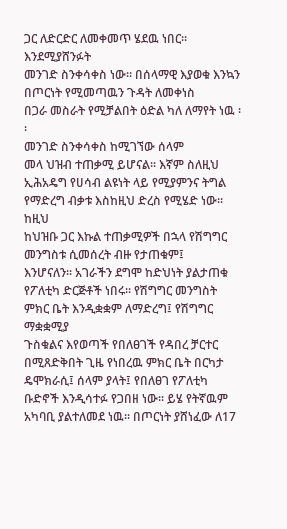ጋር ለድርድር ለመቀመጥ ሄደዉ ነበር፡፡ እንደሚያሸንፉት
መንገድ ስንቀሳቀስ ነው፡፡ በሰላማዊ እያወቁ እንኳን በጦርነት የሚመጣዉን ጉዳት ለመቀነስ
በጋራ መስራት የሚቻልበት ዕድል ካለ ለማየት ነዉ ፡፡
መንገድ ስንቀሳቀስ ከሚገኘው ሰላም
መላ ህዝብ ተጠቃሚ ይሆናል፡፡ እኛም ስለዚህ ኢሕአዴግ የሀሳብ ልዩነት ላይ የሚያምንና ትግል
የማድረግ ብቃቱ እስከዚህ ድረስ የሚሄድ ነው፡፡ ከዚህ
ከህዝቡ ጋር እኩል ተጠቃሚዎች በኋላ የሽግግር መንግስቱ ሲመሰረት ብዙ የታጠቁም፤
እንሆናለን፡፡ አገራችን ደግሞ ከድህነት ያልታጠቁ የፖለቲካ ድርጅቶች ነበሩ፡፡ የሽግግር መንግስት
ምክር ቤት እንዲቋቋም ለማድረግ፤ የሽግግር ማቋቋሚያ
ጉስቁልና እየወጣች የበለፀገች የዳበረ ቻርተር በሚጸድቅበት ጊዜ የነበረዉ ምክር ቤት በርካታ
ዴሞክራሲ፤ ሰላም ያላት፤ የበለፀገ የፖለቲካ ቡድኖች እንዲሳተፉ የጋበዘ ነው፡፡ ይሄ የትኛዉም
አካባቢ ያልተለመደ ነዉ፡፡ በጦርነት ያሸነፈው ለ17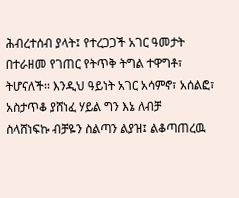ሕብረተሰብ ያላት፤ የተረጋጋች አገር ዓመታት በተራዘመ የገጠር የትጥቅ ትግል ተዋግቶ፣
ትሆናለች፡፡ እንዲህ ዓይነት አገር አሳምኖ፣ አሰልፎ፣ አስታጥቆ ያሸነፈ ሃይል ግን እኔ ለብቻ
ስላሸነፍኩ ብቻዬን ስልጣን ልያዝ፤ ልቆጣጠረዉ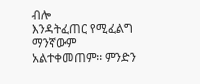ብሎ
እንዳትፈጠር የሚፈልግ ማንኛውም አልተቀመጠም፡፡ ምንድን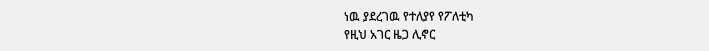ነዉ ያደረገዉ የተለያየ የፖለቲካ
የዚህ አገር ዜጋ ሊኖር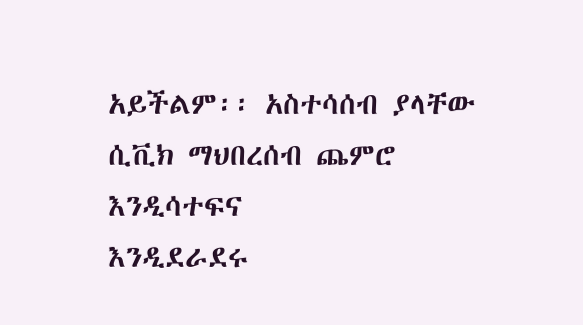አይችልም፡፡ አስተሳሰብ ያላቸው ሲቪክ ማህበረሰብ ጨምሮ እንዲሳተፍና
እንዲደራደሩ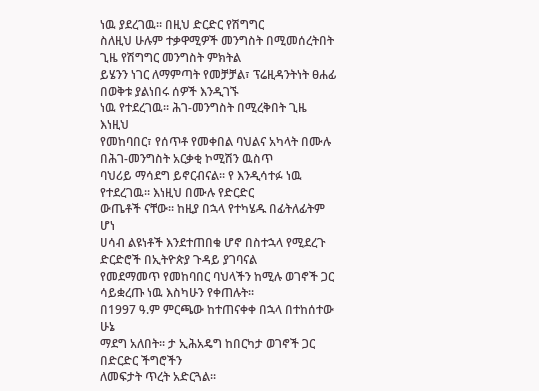ነዉ ያደረገዉ፡፡ በዚህ ድርድር የሽግግር
ስለዚህ ሁሉም ተቃዋሚዎች መንግስት በሚመሰረትበት ጊዜ የሽግግር መንግስት ምክትል
ይሄንን ነገር ለማምጣት የመቻቻል፣ ፕሬዚዳንትነት ፀሐፊ በወቅቱ ያልነበሩ ሰዎች እንዲገኙ
ነዉ የተደረገዉ፡፡ ሕገ-መንግስት በሚረቅበት ጊዜ እነዚህ
የመከባበር፣ የሰጥቶ የመቀበል ባህልና አካላት በሙሉ በሕገ-መንግስት አርቃቂ ኮሚሽን ዉስጥ
ባህሪይ ማሳደግ ይኖርብናል፡፡ የ እንዲሳተፉ ነዉ የተደረገዉ፡፡ እነዚህ በሙሉ የድርድር
ውጤቶች ናቸው፡፡ ከዚያ በኋላ የተካሄዱ በፊትለፊትም ሆነ
ሀሳብ ልዩነቶች እንደተጠበቁ ሆኖ በስተኋላ የሚደረጉ ድርድሮች በኢትዮጵያ ጉዳይ ያገባናል
የመደማመጥ የመከባበር ባህላችን ከሚሉ ወገኖች ጋር ሳይቋረጡ ነዉ እስካሁን የቀጠሉት፡፡
በ1997 ዓ.ም ምርጫው ከተጠናቀቀ በኋላ በተከሰተው ሁኔ
ማደግ አለበት፡፡ ታ ኢሕአዴግ ከበርካታ ወገኖች ጋር በድርድር ችግሮችን
ለመፍታት ጥረት አድርጓል፡፡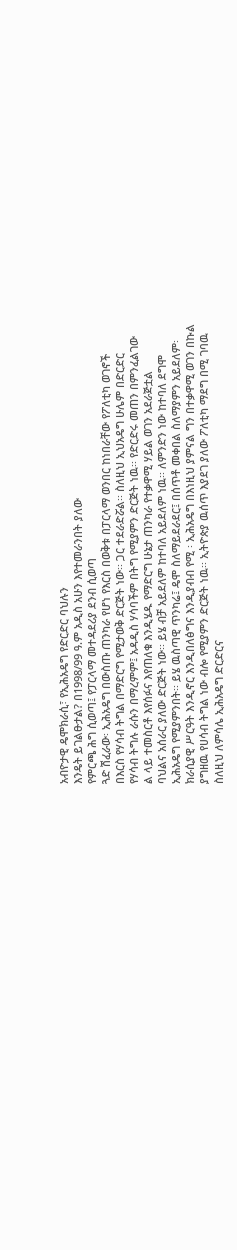አብዮታዊ ዴሞክራሲ፣ የኢሕአዴግ የድርድር ባህሉን
እንዴት ይገልፁታል? በ1998/99 ዓ.ም አዲስ አሁን እየተመራንበት ያለው
የምርጫ ሕግ ሲወጣ፤ የፓርላማ መተዳደሪያ ደንብ ሲወጣ
ጓድ ሽፈራው፡ ኢሕአዴግ በውስጡ ጠንካራ የሆነ የእርስ በወቅቱ በፓርላማ ወንበር ከነበራቸው የፖለቲካ ወገኖች
በእርስ የሃሳብ ትግል በማድርግ የሚታወቅ ድርጅት ነው፡፡ ጋር ተደራድሯል፡፡ ስለዚህ ኢህአዴግ ሁሌም በድርድር
የሃሳብ ትግሉ ራሱን በማረምም፤ አዳዲስ ሃሳባችም በትግ የሚያምን ድርጅት ነዉ፡፡ የድርድሩ መጠን በምንፈልገው
ል ላይ ተመስርቶ እየሰፉና እየጠለቁ እንዲሄዱ የማድርግ ሁኔታ ጠንካራ የተቃዋሚ ሃይል ወገን አደራጅቷል
ባህልና አሰራር ያለው ድርጅት ነው፡፡ ይሄ ብቻ አይደለም ከተባለ አይደለም ነዉ፡፡ ለምንድን ነው ከተባለ ደግሞ
ኢሕአዴግ የሚያምንበት፡፡ ይሄ ዉስጣዊ ጥንካሬ፤ ዴሞ ስለማይደራደር፤ በሰጥቶ መቀበል ስለማያምን አይደለም፡
ክራሲያዊ ሥርዓት እንዲኖር እንዲበለፅግና እንዲያብብ የሚ ፡ ኢሕአዴግ በእነዚህ ያምናል ግን በተቃዋሚ ወገን በኩል
ያግዘዉ የሀሳብ ትግል ነው ብሎ የሚያምን ድርጅት ነዉ፡፡ ኢትዮጵያ ዉሰጥ እያደገ ያለው ፖለቲካ ማደግ በሚ ገባዉ
ስለዚህ ለምሳሌ ኢሕአዴግ ድርድርና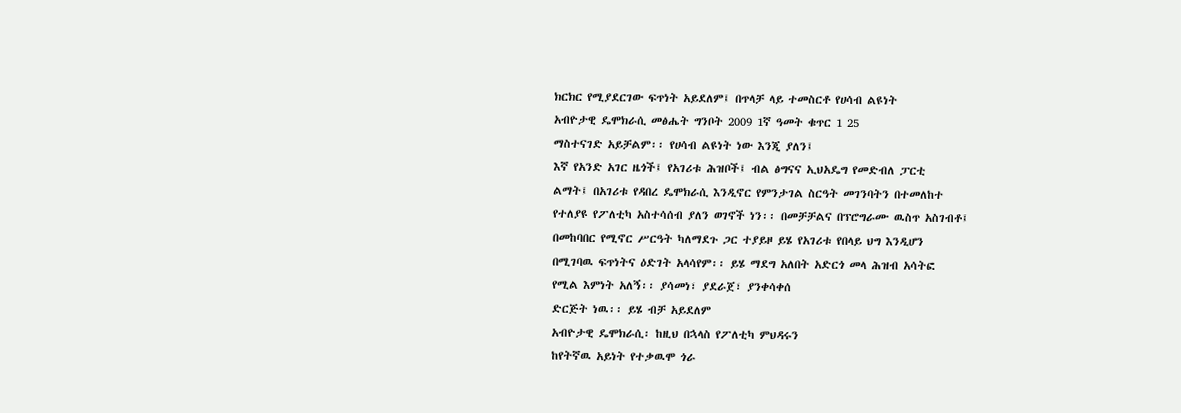ክርክር የሚያደርገው ፍጥነት አይደለም፤ በጥላቻ ላይ ተመስርቶ የሀሳብ ልዩነት
አብዮታዊ ዴሞክራሲ መፅሔት ግንቦት 2009 1ኛ ዓመት ቁጥር 1 25
ማስተናገድ አይቻልም፡፡ የሀሳብ ልዩነት ነው እንጂ ያለን፤
እኛ የአንድ አገር ዜጎች፤ የአገሪቱ ሕዝቦች፤ ብል ፅግናና ኢህአዴግ የመድብለ ፓርቲ
ልማት፤ በአገሪቱ የዳበረ ዴሞክራሲ እንዲኖር የምንታገል ስርዓት መገንባትን በተመለከተ
የተለያዩ የፖለቲካ አስተሳሰብ ያለን ወገኖች ነን፡፡ በመቻቻልና በፕሮግራሙ ዉስጥ አስገብቶ፤
በመከባበር የሚኖር ሥርዓት ካለማደጉ ጋር ተያይዞ ይሄ የአገሪቱ የበላይ ህግ እንዲሆን
በሚገባዉ ፍጥነትና ዕድገት አላሳየም፡፡ ይሄ ማደግ አለበት አድርጎ መላ ሕዝብ አሳትፎ
የሚል እምነት አለኝ፡፡ ያሳመነ፣ ያደራጀ፣ ያንቀሳቀሰ
ድርጅት ነዉ፡፡ ይሄ ብቻ አይደለም
አብዮታዊ ዴሞክራሲ፡ ከዚህ በኋላስ የፖለቲካ ምህዳሩን
ከየትኛዉ አይነት የተቃዉሞ ጎራ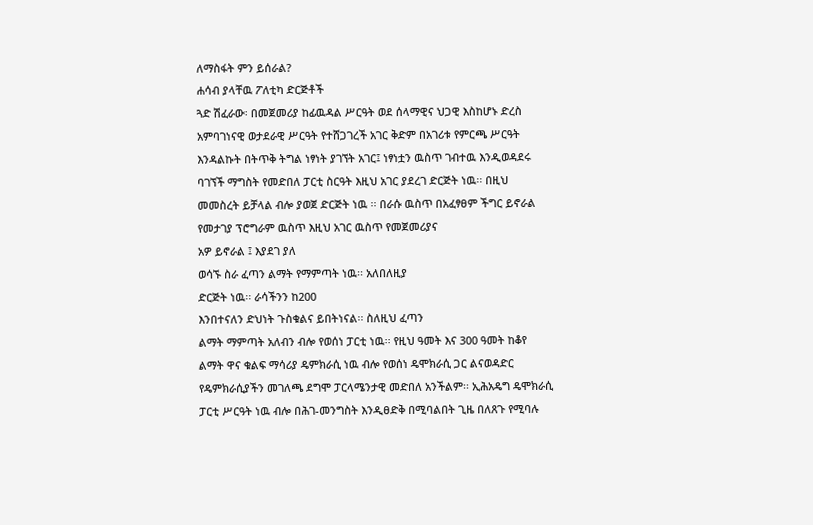ለማስፋት ምን ይሰራል?
ሐሳብ ያላቸዉ ፖለቲካ ድርጅቶች
ጓድ ሽፈራው፡ በመጀመሪያ ከፊዉዳል ሥርዓት ወደ ሰላማዊና ህጋዊ እስከሆኑ ድረስ
አምባገነናዊ ወታደራዊ ሥርዓት የተሸጋገረች አገር ቅድም በአገሪቱ የምርጫ ሥርዓት
እንዳልኩት በትጥቅ ትግል ነፃነት ያገኘት አገር፤ ነፃነቷን ዉስጥ ገብተዉ እንዲወዳደሩ
ባገኘች ማግስት የመድበለ ፓርቲ ስርዓት እዚህ አገር ያደረገ ድርጅት ነዉ፡፡ በዚህ
መመስረት ይቻላል ብሎ ያወጀ ድርጅት ነዉ ፡፡ በራሱ ዉስጥ በአፈፃፀም ችግር ይኖራል
የመታገያ ፕሮግራም ዉስጥ እዚህ አገር ዉስጥ የመጀመሪያና
አዎ ይኖራል ፤ እያደገ ያለ
ወሳኙ ስራ ፈጣን ልማት የማምጣት ነዉ፡፡ አለበለዚያ
ድርጅት ነዉ፡፡ ራሳችንን ከ200
እንበተናለን ድህነት ጉስቁልና ይበትነናል፡፡ ስለዚህ ፈጣን
ልማት ማምጣት አለብን ብሎ የወሰነ ፓርቲ ነዉ፡፡ የዚህ ዓመት እና 300 ዓመት ከቆየ
ልማት ዋና ቁልፍ ማሳሪያ ዴምክራሲ ነዉ ብሎ የወሰነ ዴሞክራሲ ጋር ልናወዳድር
የዴምክራሲያችን መገለጫ ደግሞ ፓርላሜንታዊ መድበለ አንችልም፡፡ ኢሕአዴግ ዴሞክራሲ
ፓርቲ ሥርዓት ነዉ ብሎ በሕገ-መንግስት እንዲፀድቅ በሚባልበት ጊዜ በለጸጉ የሚባሉ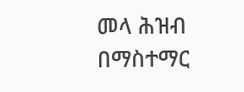መላ ሕዝብ በማስተማር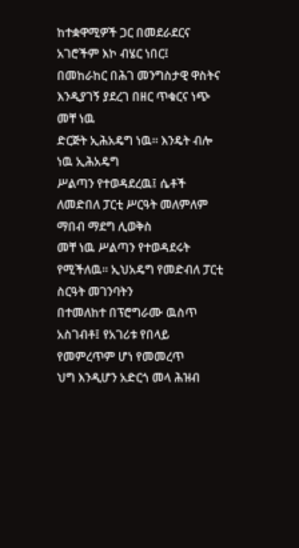ከተቋዋሚዎች ጋር በመደራደርና አገሮችም እኮ ብሄር ነበር፤
በመከራከር በሕገ መንግስታዊ ዋስትና እንዲያገኝ ያደረገ በዘር ጥቁርና ነጭ መቸ ነዉ
ድርጅት ኢሕአዴግ ነዉ፡፡ እንዴት ብሎ ነዉ ኢሕአዴግ
ሥልጣን የተወዳደረዉ፤ ሴቶች
ለመድበለ ፓርቲ ሥርዓት መለምለም ማበብ ማደግ ሊወቅስ
መቸ ነዉ ሥልጣን የተወዳደሩት
የሚችለዉ፡፡ ኢህአዴግ የመድብለ ፓርቲ ስርዓት መገንባትን
በተመለከተ በፕሮግራሙ ዉስጥ አስገብቶ፤ የአገሪቱ የበላይ የመምረጥም ሆነ የመመረጥ
ህግ እንዲሆን አድርጎ መላ ሕዝብ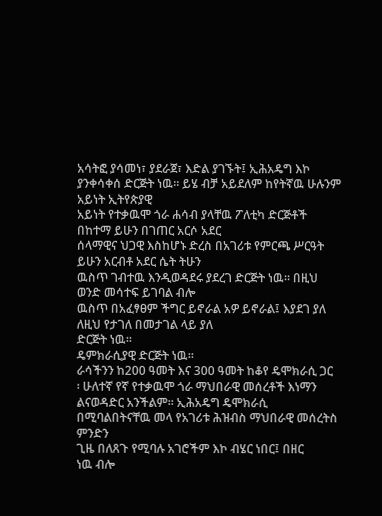አሳትፎ ያሳመነ፣ ያደራጀ፣ እድል ያገኙት፤ ኢሕአዴግ እኮ
ያንቀሳቀሰ ድርጅት ነዉ፡፡ ይሄ ብቻ አይደለም ከየትኛዉ ሁሉንም አይነት ኢትየጵያዊ
አይነት የተቃዉሞ ጎራ ሐሳብ ያላቸዉ ፖለቲካ ድርጅቶች በከተማ ይሁን በገጠር አርሶ አደር
ሰላማዊና ህጋዊ እስከሆኑ ድረስ በአገሪቱ የምርጫ ሥርዓት ይሁን አርብቶ አደር ሴት ትሁን
ዉስጥ ገብተዉ እንዲወዳደሩ ያደረገ ድርጅት ነዉ፡፡ በዚህ ወንድ መሳተፍ ይገባል ብሎ
ዉስጥ በአፈፃፀም ችግር ይኖራል አዎ ይኖራል፤ እያደገ ያለ
ለዚህ የታገለ በመታገል ላይ ያለ
ድርጅት ነዉ፡፡
ዴምክራሲያዊ ድርጅት ነዉ፡፡
ራሳችንን ከ200 ዓመት እና 300 ዓመት ከቆየ ዴሞክራሲ ጋር
፡ ሁለተኛ የኛ የተቃዉሞ ጎራ ማህበራዊ መሰረቶች እነማን
ልናወዳድር አንችልም፡፡ ኢሕአዴግ ዴሞክራሲ በሚባልበትናቸዉ መላ የአገሪቱ ሕዝብስ ማህበራዊ መሰረትስ ምንድን
ጊዜ በለጸጉ የሚባሉ አገሮችም እኮ ብሄር ነበር፤ በዘር
ነዉ ብሎ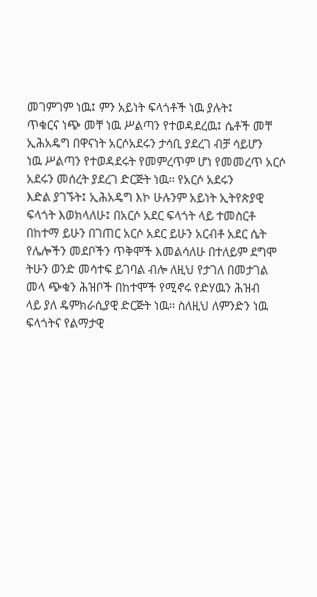መገምገም ነዉ፤ ምን አይነት ፍላጎቶች ነዉ ያሉት፤
ጥቁርና ነጭ መቸ ነዉ ሥልጣን የተወዳደረዉ፤ ሴቶች መቸ
ኢሕአዴግ በዋናነት አርሶአደሩን ታሳቢ ያደረገ ብቻ ሳይሆን
ነዉ ሥልጣን የተወዳደሩት የመምረጥም ሆነ የመመረጥ አርሶ አደሩን መሰረት ያደረገ ድርጅት ነዉ፡፡ የአርሶ አደሩን
እድል ያገኙት፤ ኢሕአዴግ እኮ ሁሉንም አይነት ኢትየጵያዊ
ፍላጎት እወክላለሁ፤ በአርሶ አደር ፍላጎት ላይ ተመስርቶ
በከተማ ይሁን በገጠር አርሶ አደር ይሁን አርብቶ አደር ሴት
የሌሎችን መደቦችን ጥቅሞች እመልሳለሁ በተለይም ደግሞ
ትሁን ወንድ መሳተፍ ይገባል ብሎ ለዚህ የታገለ በመታገል
መላ ጭቁን ሕዝቦች በከተሞች የሚኖሩ የድሃዉን ሕዝብ
ላይ ያለ ዴምክራሲያዊ ድርጅት ነዉ፡፡ ስለዚህ ለምንድን ነዉ
ፍላጎትና የልማታዊ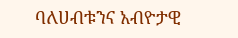ባለሀብቱንና አብዮታዊ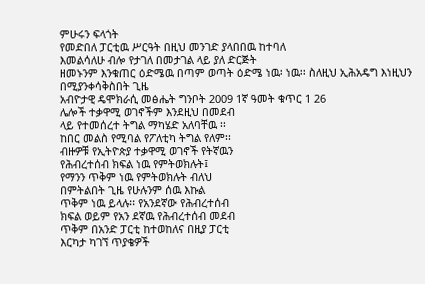ምሁሩን ፍላጎት
የመድበለ ፓርቲዉ ሥርዓት በዚህ መንገድ ያላበበዉ ከተባለ
እመልሳለሁ ብሎ የታገለ በመታገል ላይ ያለ ድርጅት
ዘመኑንም እንቁጠር ዕድሜዉ በጣም ወጣት ዕድሜ ነዉ፡ ነዉ፡፡ ስለዚህ ኢሕአዴግ እነዚህን በሚያንቀሳቅስበት ጊዜ
አብዮታዊ ዴሞክራሲ መፅሔት ግንቦት 2009 1ኛ ዓመት ቁጥር 1 26
ሌሎች ተቃዋሚ ወገኖችም እንደዚህ በመደብ
ላይ የተመሰረተ ትግል ማካሄድ አለባቸዉ ፡፡
ከበር መልስ የሚባል የፖለቲካ ትግል የለም፡፡
ብዙዎቹ የኢትዮጵያ ተቃዋሚ ወገኖች የትኛዉን
የሕብረተሰብ ክፍል ነዉ የምትወክሉት፤
የማንን ጥቅም ነዉ የምትወክሉት ብለህ
በምትልበት ጊዜ የሁሉንም ሰዉ እኩል
ጥቅም ነዉ ይላሉ፡፡ የአንደኛው የሕብረተሰብ
ክፍል ወይም የአን ደኛዉ የሕብረተሰብ መደብ
ጥቅም በአንድ ፓርቲ ከተወከለና በዚያ ፓርቲ
እርካታ ካገኘ ጥያቄዎች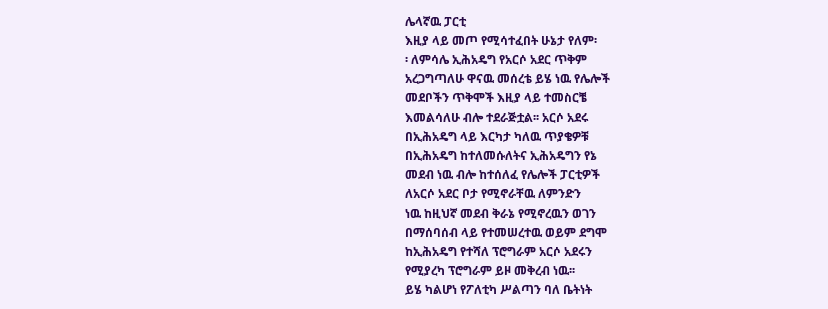ሌላኛዉ ፓርቲ
እዚያ ላይ መጦ የሚሳተፈበት ሁኔታ የለም፡
፡ ለምሳሌ ኢሕአዴግ የአርሶ አደር ጥቅም
አረጋግጣለሁ ዋናዉ መሰረቴ ይሄ ነዉ የሌሎች
መደቦችን ጥቅሞች እዚያ ላይ ተመስርቼ
እመልሳለሁ ብሎ ተደራጅቷል፡፡ አርሶ አደሩ
በኢሕአዴግ ላይ እርካታ ካለዉ ጥያቄዎቹ
በኢሕአዴግ ከተለመሱለትና ኢሕአዴግን የኔ
መደብ ነዉ ብሎ ከተሰለፈ የሌሎች ፓርቲዎች
ለአርሶ አደር ቦታ የሚኖራቸዉ ለምንድን
ነዉ ከዚህኛ መደብ ቅራኔ የሚኖረዉን ወገን
በማሰባሰብ ላይ የተመሠረተዉ ወይም ደግሞ
ከኢሕአዴግ የተሻለ ፕሮግራም አርሶ አደሩን
የሚያረካ ፕሮግራም ይዞ መቅረብ ነዉ፡፡
ይሄ ካልሆነ የፖለቲካ ሥልጣን ባለ ቤትነት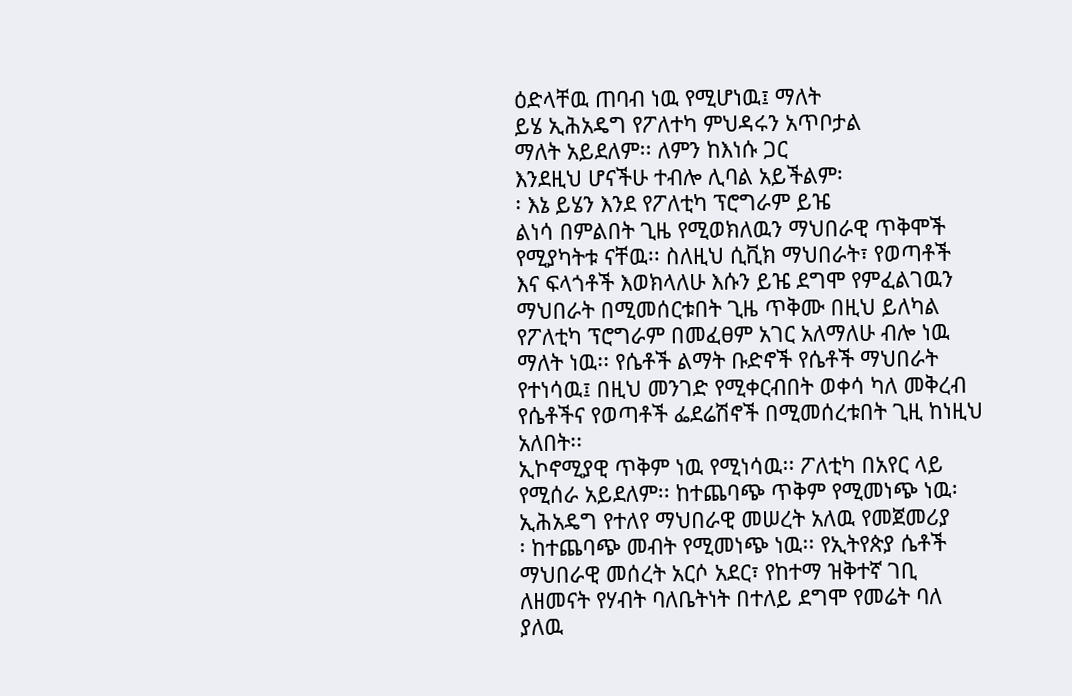ዕድላቸዉ ጠባብ ነዉ የሚሆነዉ፤ ማለት
ይሄ ኢሕአዴግ የፖለተካ ምህዳሩን አጥቦታል
ማለት አይደለም፡፡ ለምን ከእነሱ ጋር
እንደዚህ ሆናችሁ ተብሎ ሊባል አይችልም፡
፡ እኔ ይሄን እንደ የፖለቲካ ፕሮግራም ይዤ
ልነሳ በምልበት ጊዜ የሚወክለዉን ማህበራዊ ጥቅሞች
የሚያካትቱ ናቸዉ፡፡ ስለዚህ ሲቪክ ማህበራት፣ የወጣቶች
እና ፍላጎቶች እወክላለሁ እሱን ይዤ ደግሞ የምፈልገዉን
ማህበራት በሚመሰርቱበት ጊዜ ጥቅሙ በዚህ ይለካል
የፖለቲካ ፕሮግራም በመፈፀም አገር አለማለሁ ብሎ ነዉ
ማለት ነዉ፡፡ የሴቶች ልማት ቡድኖች የሴቶች ማህበራት
የተነሳዉ፤ በዚህ መንገድ የሚቀርብበት ወቀሳ ካለ መቅረብ
የሴቶችና የወጣቶች ፌደሬሽኖች በሚመሰረቱበት ጊዚ ከነዚህ
አለበት፡፡
ኢኮኖሚያዊ ጥቅም ነዉ የሚነሳዉ፡፡ ፖለቲካ በአየር ላይ
የሚሰራ አይደለም፡፡ ከተጨባጭ ጥቅም የሚመነጭ ነዉ፡
ኢሕአዴግ የተለየ ማህበራዊ መሠረት አለዉ የመጀመሪያ
፡ ከተጨባጭ መብት የሚመነጭ ነዉ፡፡ የኢትየጵያ ሴቶች
ማህበራዊ መሰረት አርሶ አደር፣ የከተማ ዝቅተኛ ገቢ
ለዘመናት የሃብት ባለቤትነት በተለይ ደግሞ የመሬት ባለ
ያለዉ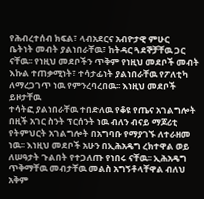የሕብረተሰብ ክፍል፣ ላብአደርና አብዮታዊ ምሁር
ቤትነት መብት ያልነበራቸዉ፣ ከትዳር ጓደኞቻቸዉ ጋር
ናቸዉ፡፡ የነዚህ መደቦችን ጥቅም የነዚህ መደቦች መብት
እኩል ተጠቃሚነት፣ ተሳታፊነት ያልነበራቸዉ የፖለቲካ
ለማረጋገጥ ነዉ የምንረባረበዉ፡፡ እነዚህ መደቦች ይዞታቸዉ
ተሳትፎ ያልነበራቸዉ ተበድለዉ የቆዩ የጤና አገልግሎት
በዚች አገር ስንት ፕርሰንት ነዉ ብለን ብናይ ማጆሪቲ
የትምህርት አገልግሎት በአግባቡ የማያገኙ ለተራዘመ
ነዉ፡፡ እነዚህ መደቦች አሁን በኢሕአዴግ ረክተዋል ወይ
ለሠዓታት ጉልበት የተጋለጡ የነበሩ ናቸዉ፡፡ ኢሕአዴግ
ጥቅማቸዉ መብታቸዉ መልስ አግኝቶላቸዋል ብለህ
አቅም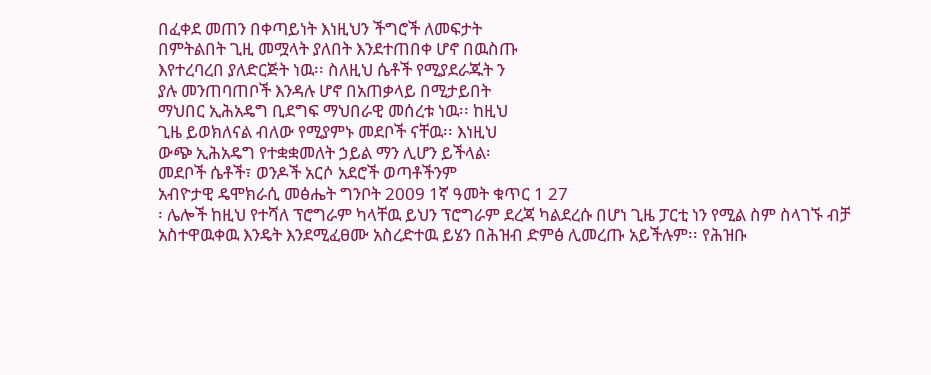በፈቀደ መጠን በቀጣይነት እነዚህን ችግሮች ለመፍታት
በምትልበት ጊዚ መሟላት ያለበት እንደተጠበቀ ሆኖ በዉስጡ
እየተረባረበ ያለድርጅት ነዉ፡፡ ስለዚህ ሴቶች የሚያደራጁት ን
ያሉ መንጠባጠቦች እንዳሉ ሆኖ በአጠቃላይ በሚታይበት
ማህበር ኢሕአዴግ ቢደግፍ ማህበራዊ መሰረቱ ነዉ፡፡ ከዚህ
ጊዜ ይወክለናል ብለው የሚያምኑ መደቦች ናቸዉ፡፡ እነዚህ
ውጭ ኢሕአዴግ የተቋቋመለት ኃይል ማን ሊሆን ይችላል፡
መደቦች ሴቶች፣ ወንዶች አርሶ አደሮች ወጣቶችንም
አብዮታዊ ዴሞክራሲ መፅሔት ግንቦት 2009 1ኛ ዓመት ቁጥር 1 27
፡ ሌሎች ከዚህ የተሻለ ፕሮግራም ካላቸዉ ይህን ፕሮግራም ደረጃ ካልደረሱ በሆነ ጊዜ ፓርቲ ነን የሚል ስም ስላገኙ ብቻ
አስተዋዉቀዉ እንዴት እንደሚፈፀሙ አስረድተዉ ይሄን በሕዝብ ድምፅ ሊመረጡ አይችሉም፡፡ የሕዝቡ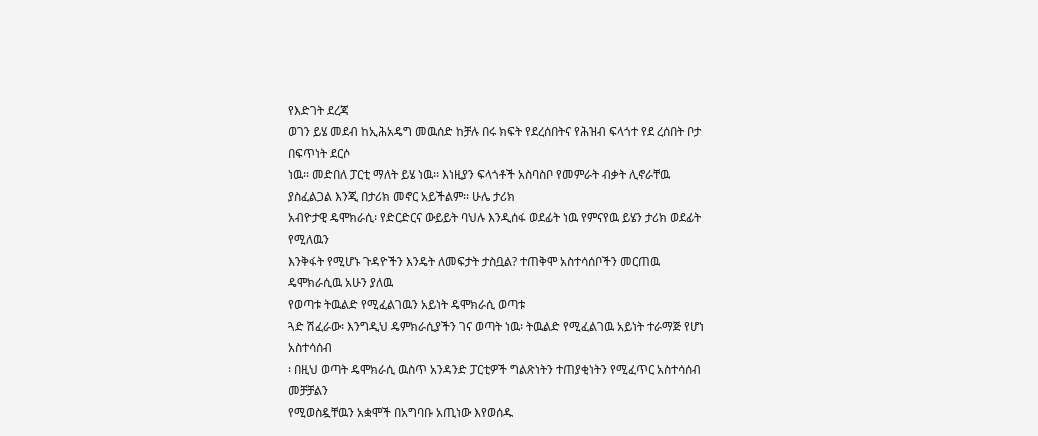የእድገት ደረጃ
ወገን ይሄ መደብ ከኢሕአዴግ መዉሰድ ከቻሉ በሩ ክፍት የደረሰበትና የሕዝብ ፍላጎተ የደ ረሰበት ቦታ በፍጥነት ደርሶ
ነዉ፡፡ መድበለ ፓርቲ ማለት ይሄ ነዉ፡፡ እነዚያን ፍላጎቶች አስባስቦ የመምራት ብቃት ሊኖራቸዉ
ያስፈልጋል እንጂ በታሪክ መኖር አይችልም፡፡ ሁሌ ታሪክ
አብዮታዊ ዴሞክራሲ፡ የድርድርና ውይይት ባህሉ እንዲሰፋ ወደፊት ነዉ የምናየዉ ይሄን ታሪክ ወደፊት የሚለዉን
እንቅፋት የሚሆኑ ጉዳዮችን እንዴት ለመፍታት ታስቧል? ተጠቅሞ አስተሳሰቦችን መርጠዉ ዴሞክራሲዉ አሁን ያለዉ
የወጣቱ ትዉልድ የሚፈልገዉን አይነት ዴሞክራሲ ወጣቱ
ጓድ ሽፈራው፡ እንግዲህ ዴምክራሲያችን ገና ወጣት ነዉ፡ ትዉልድ የሚፈልገዉ አይነት ተራማጅ የሆነ አስተሳሰብ
፡ በዚህ ወጣት ዴሞክራሲ ዉስጥ አንዳንድ ፓርቲዎች ግልጽነትን ተጠያቂነትን የሚፈጥር አስተሳሰብ መቻቻልን
የሚወስዷቸዉን አቋሞች በአግባቡ አጢነው እየወሰዱ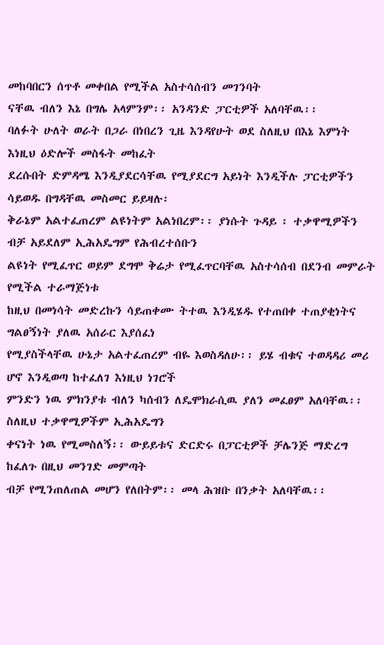መከባበርን ሰጥቶ መቀበል የሚችል አስተሳሰብን መገንባት
ናቸዉ ብለን እኔ በግሌ አላምንም፡፡ አንዳንድ ፓርቲዎች አለባቸዉ፡፡
ባለፉት ሁለት ወራት በጋራ በነበረን ጊዜ እንዳየሁት ወደ ስለዚህ በእኔ እምነት እነዚህ ዕድሎች መስፋት መከፈት
ደረሱበት ድምዳሜ እንዲያደርሳቸዉ የሚያደርግ አይነት እንዲችሉ ፓርቲዎችን ሳይወዱ በግዳቸዉ መስመር ይይዛሉ፡
ቅራኔም አልተፈጠረም ልዩነትም አልነበረም፡፡ ያነሱት ጉዳይ ፡ ተቃዋሚዎችን ብቻ አይደለም ኢሕአዴግም የሕብረተሰቡን
ልዩነት የሚፈጥር ወይም ደግሞ ቅሬታ የሚፈጥርባቸዉ አስተሳሰብ በደንብ መምራት የሚችል ተራማጅነቱ
ከዚህ በመነሳት መድረኩን ሳይጠቀሙ ትተዉ እንዲሄዱ የተጠበቀ ተጠያቂነትና ግልፀኝነት ያለዉ አሰራር እያሰፈነ
የሚያስችላቸዉ ሁኔታ አልተፈጠረም ብዬ እወስዳለሁ፡፡ ይሄ ብቁና ተወዳዳሪ መሪ ሆኖ እንዲወጣ ከተፈለገ እነዚህ ነገሮች
ምንድን ነዉ ምክንያቱ ብለን ካሰብን ለዴሞክራሲዉ ያለን መፈፀም አለባቸዉ፡፡ ስለዚህ ተቃዋሚዎችም ኢሕአዴግን
ቀናነት ነዉ የሚመስለኝ፡፡ ውይይቱና ድርድሩ በፓርቲዎች ቻሌንጅ ማድረግ ከፈለጉ በዚህ መንገድ መምጣት
ብቻ የሚንጠለጠል መሆን የለበትም፡፡ መላ ሕዝቡ በንቃት አለባቸዉ፡፡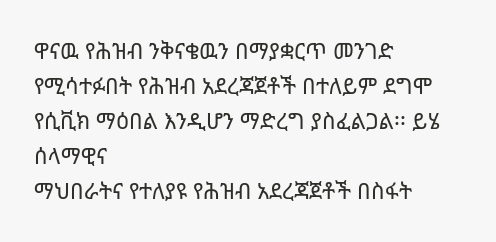ዋናዉ የሕዝብ ንቅናቄዉን በማያቋርጥ መንገድ
የሚሳተፉበት የሕዝብ አደረጃጀቶች በተለይም ደግሞ የሲቪክ ማዕበል እንዲሆን ማድረግ ያስፈልጋል፡፡ ይሄ ሰላማዊና
ማህበራትና የተለያዩ የሕዝብ አደረጃጀቶች በስፋት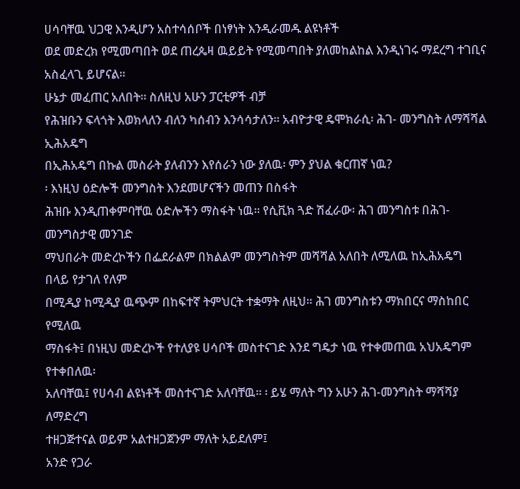ሀሳባቸዉ ህጋዊ እንዲሆን አስተሳሰቦች በነፃነት እንዲራመዱ ልዩነቶች
ወደ መድረክ የሚመጣበት ወደ ጠረጴዛ ዉይይት የሚመጣበት ያለመከልከል እንዲነገሩ ማደረግ ተገቢና አስፈላጊ ይሆናል፡፡
ሁኔታ መፈጠር አለበት፡፡ ስለዚህ አሁን ፓርቲዎች ብቻ
የሕዝቡን ፍላጎት እወክላለን ብለን ካሰብን እንሳሳታለን፡፡ አብዮታዊ ዴሞክራሲ፡ ሕገ- መንግስት ለማሻሻል ኢሕአዴግ
በኢሕአዴግ በኩል መስራት ያለብንን እየሰራን ነው ያለዉ፡ ምን ያህል ቁርጠኛ ነዉ?
፡ እነዚህ ዕድሎች መንግስት እንደመሆናችን መጠን በስፋት
ሕዝቡ እንዲጠቀምባቸዉ ዕድሎችን ማስፋት ነዉ፡፡ የሲቪክ ጓድ ሽፈራው፡ ሕገ መንግስቱ በሕገ-መንግስታዊ መንገድ
ማህበራት መድረኮችን በፌደራልም በክልልም መንግስትም መሻሻል አለበት ለሚለዉ ከኢሕአዴግ በላይ የታገለ የለም
በሚዲያ ከሚዲያ ዉጭም በከፍተኛ ትምህርት ተቋማት ለዚህ፡፡ ሕገ መንግስቱን ማክበርና ማስከበር የሚለዉ
ማስፋት፤ በነዚህ መድረኮች የተለያዩ ሀሳቦች መስተናገድ እንደ ግዴታ ነዉ የተቀመጠዉ አህአዴግም የተቀበለዉ፡
አለባቸዉ፤ የሀሳብ ልዩነቶች መስተናገድ አለባቸዉ፡፡ ፡ ይሄ ማለት ግን አሁን ሕገ-መንግስት ማሻሻያ ለማድረግ
ተዘጋጅተናል ወይም አልተዘጋጀንም ማለት አይደለም፤
አንድ የጋራ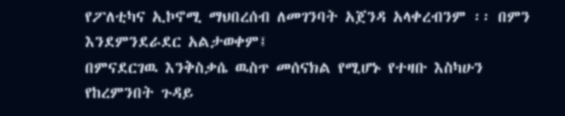የፖለቲካና ኢኮኖሚ ማህበረሰብ ለመገንባት አጀንዳ አላቀረብንም ፡፡ በምን እንደምንደራደር አልታወቀም፤
በምናደርገዉ እንቅስቃሴ ዉስጥ መሰናክል የሚሆኑ የተዛቡ እስካሁን የከረምንበት ጉዳይ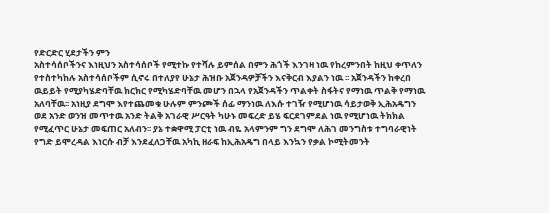የድርድር ሂደታችን ምን
አስተሳሰቦችንና እነዚህን አስተሳሰቦች የሚተኩ የተሻሉ ይምሰል በምን ሕጎች እንገዛ ነዉ የከረምንበት ከዚህ ቀጥለን
የተስተካከሉ አስተሳሰቦችም ሲኖሩ በተለያየ ሁኔታ ሕዝቡ አጀንዳዎቻችን እናቅርብ እያልን ነዉ ፡፡ አጀንዳችን ከቀረበ
ዉይይት የሚያካሄድባቸዉ ክርክር የሚካሄድባቸዉ መሆን በኋላ የአጀንዳችን ጥልቀት ስፋትና የማነዉ ጥልቅ የማነዉ
አለባቸዉ፡፡ አነዚያ ደግሞ እየተጨመቁ ሁሉም ምንጮች ሰፊ ማንነዉ ለእሱ ተገዥ የሚሆነዉ ሳይታወቅ ኢሕአዴግን
ወደ አንድ ወንዝ መጥተዉ አንድ ትልቅ አገራዊ ሥርዓት ካሁኑ መፍረድ ይሄ ፍርደገምደል ነዉ የሚሆነዉ ትክክል
የሚፈጥር ሁኔታ መፍጠር አለብን፡፡ ያኔ ተቋዋሚ ፓርቲ ነዉ ብዬ አላምንም ግን ደግሞ ለሕገ መንግስቱ ተግባራዊነት
የግድ ይሞረዳል እነርሱ ብቻ እንደፈለጋቸዉ አካኪ ዘራፍ ከኢሕአዴግ በላይ እንኳን የቃል ኮሚትመንት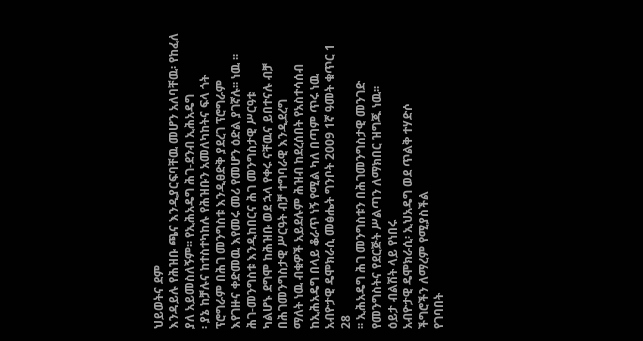ህይወትና ደም
እንዳይሉ የሕዝቡ ጫና እንዲያርፍባቸዉ መሆን አለባቸዉ፡ የከፈለ ያለ አይመስለኝም፡፡ የኢሕአዴግ ሕገ-ደንብ ኢሕአዴግ
፡ ያኔ ከቻሉና ከተስተካከሉ የሕዝቡን አመለካከትና ፍላ ጎት ፕሮግራም በሕገ መንግስቱ እንዲፀድቅ ያደረገ ፕሮግራም
እየገዙና ቀድመዉ እየመሩ መሪ የመሆን ዕድል ያገኛሉ፡፡ ነዉ ፡፡ ሕገ-መንግስቱ እንዲከበርና ሕገ መንግስታዊ ሥርዓቱ
ካልሆኑ ደግሞ ከሕዝቡ ወደ ኋላ የቀሩ ናቸዉና ይበተናሉ ብቻ በሕገመንግስታዊ ሥርዓት ብቻ ተግባራዊ እንዲደረግ
ማለት ነዉ ብቁዎች አይደሉም ሕዝብ ከደረሰበት የአስተሳሰብ ከኢሕአዴግ በላይ ቆራጥ ነኝ የሚል ካለ በጣም ጥሩ ነዉ
አብዮታዊ ዴሞክራሲ መፅሔት ግንቦት 2009 1ኛ ዓመት ቁጥር 1 28
፡፡ ኢሕአዴግ ሕገ መንግስቱን በሕገመንግስታዊ መንገድ
የመንግስትና የደርጅት ሥልጣን ለማክበር ዝግጁ ነዉ፡፡
ዕይታ ብልሽት ላይ የነበሩ
አብዮታዊ ዴሞክራሲ፡ ኢህአዴግ ወደ ጥልቅ ተሃድሶ
ችግሮችን ለማረም የሚያስችል
የገባበት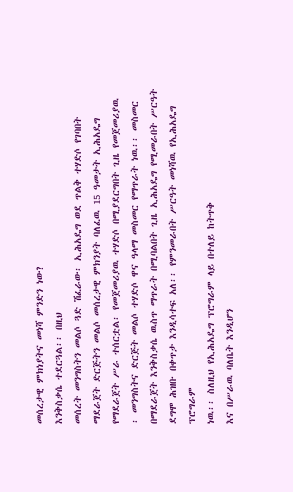መሰረታዊ ምክነያትና መነሻ ምንድን ነው?
እንቅስቃሴ ተደርጓል፡፡ በዚህ
መሰረት መንግስትን መልሶ ጓድ ሽፈራው፡ ኢሕአዴግ ወደ ጥልቅ ተሃድሶ የገባበት
ማደራጀት ድርጅትን መልሶ መሰረታዊ ምክንያት ባለፈዉ 15 ዓመታት ኢሕአዴግ
የማደራጀት ሥራ ተሰርቷል፡ የመጀመሪያዉ ተሃድሶ በሚያደርግበት ጊዜ የመጀመሪያዉ
፡ መንግስትና ድርጅት መልሶ ተሃድሶ ዋና ዓላማ መስመር የማጥራት ነዉ፡፡ መስመር
በማደራጀት እንቅስቃሴ ዉስጥ ማጥራት በሚባልበት ጊዜ ኢሕአዴግ የሚመራበት ሥርዓት
ደግሞ ሕዝቡ በቀጥታ እንዲሳተፍ አለ፡፡ የምንመራበት ሥርዓት መነሻዉ የኢሕአዴግ ፕሮግራም
ነዉ፡፡ ስለዚህ የኢሕአዴግ ፕሮግራም ላይ በተለይ ከትጥቅ
እና በሥራዉ ባለቤት እንዲሆን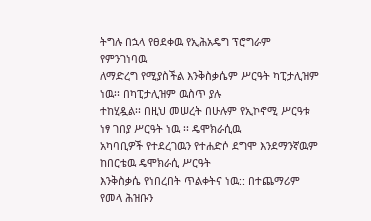ትግሉ በኋላ የፀደቀዉ የኢሕአዴግ ፕሮግራም የምንገነባዉ
ለማድረግ የሚያስችል እንቅስቃሴም ሥርዓት ካፒታሊዝም ነዉ፡፡ በካፒታሊዝም ዉስጥ ያሉ
ተከሂዷል፡፡ በዚህ መሠረት በሁሉም የኢኮኖሚ ሥርዓቱ ነፃ ገበያ ሥርዓት ነዉ ፡፡ ዴሞክራሲዉ
አካባቢዎች የተደረገዉን የተሐድሶ ደግሞ እንደማንኛዉም ከበርቴዉ ዴሞክራሲ ሥርዓት
እንቅስቃሴ የነበረበት ጥልቀትና ነዉ:: በተጨማሪም የመላ ሕዝቡን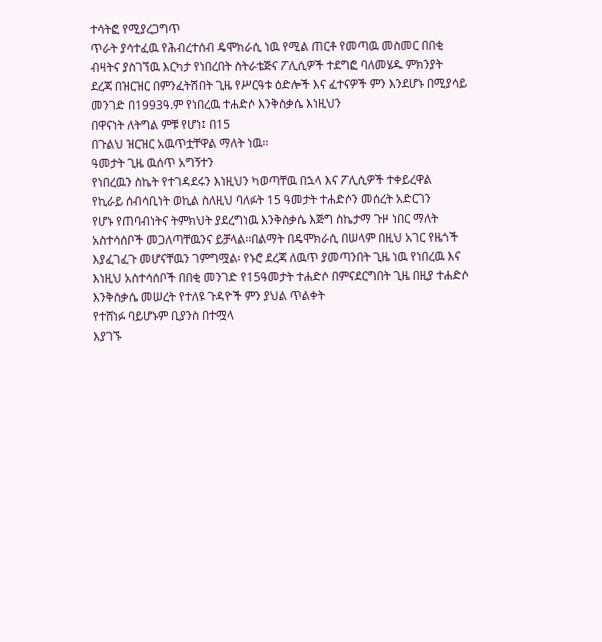ተሳትፎ የሚያረጋግጥ
ጥራት ያሳተፈዉ የሕብረተሰብ ዴሞክራሲ ነዉ የሚል ጠርቶ የመጣዉ መስመር በበቂ
ብዛትና ያስገኘዉ እርካታ የነበረበት ስትራቴጅና ፖሊሲዎች ተደግፎ ባለመሄዱ ምክንያት
ደረጃ በዝርዝር በምንፈትሽበት ጊዜ የሥርዓቱ ዕድሎች እና ፈተናዎች ምን እንደሆኑ በሚያሳይ
መንገድ በ1993ዓ.ም የነበረዉ ተሐድሶ እንቅስቃሴ እነዚህን
በዋናነት ለትግል ምቹ የሆነ፤ በ15
በጉልህ ዝርዝር አዉጥቷቸዋል ማለት ነዉ፡፡
ዓመታት ጊዜ ዉሰጥ አግኝተን
የነበረዉን ስኬት የተገዳደሩን እነዚህን ካወጣቸዉ በኋላ እና ፖሊሲዎች ተቀይረዋል
የኪራይ ሰብሳቢነት ወኪል ስለዚህ ባለፉት 15 ዓመታት ተሐድሶን መሰረት አድርገን
የሆኑ የጠባብነትና ትምክህት ያደረግነዉ እንቅስቃሴ እጅግ ስኬታማ ጉዞ ነበር ማለት
አስተሳሰቦች መጋለጣቸዉንና ይቻላል፡፡በልማት በዴሞክራሲ በሠላም በዚህ አገር የዜጎች
እያፈገፈጉ መሆናቸዉን ገምግሟል፡ የኑሮ ደረጃ ለዉጥ ያመጣንበት ጊዜ ነዉ የነበረዉ እና
እነዚህ አስተሳሰቦች በበቂ መንገድ የ15ዓመታት ተሐድሶ በምናደርግበት ጊዜ በዚያ ተሐድሶ
እንቅስቃሴ መሠረት የተለዩ ጉዳዮች ምን ያህል ጥልቀት
የተሸነፉ ባይሆኑም ቢያንስ በተሟላ
እያገኙ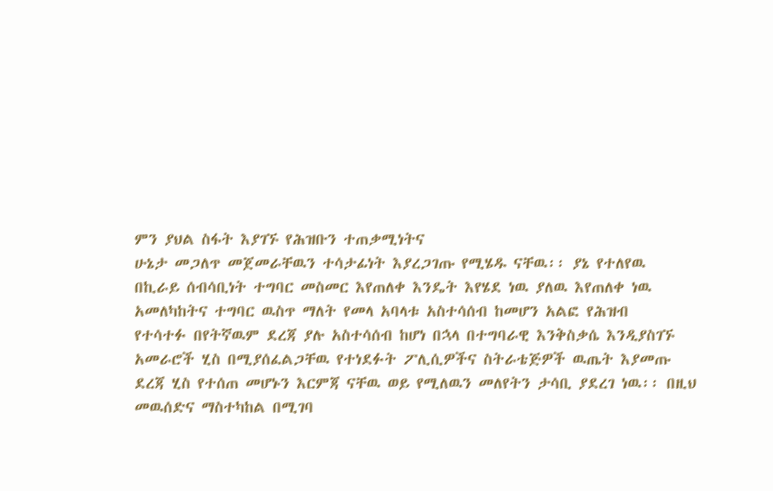ምን ያህል ስፋት እያገኙ የሕዝቡን ተጠቃሚነትና
ሁኔታ መጋለጥ መጀመራቸዉን ተሳታፊነት እያረጋገጡ የሚሄዱ ናቸዉ፡፡ ያኔ የተለየዉ
በኪራይ ሰብሳቢነት ተግባር መስመር እየጠለቀ እንዴት እየሄደ ነዉ ያለዉ እየጠለቀ ነዉ
አመለካከትና ተግባር ዉስጥ ማለት የመላ አባላቱ አስተሳሰብ ከመሆን አልፎ የሕዝብ
የተሳተፉ በየትኛዉም ደረጃ ያሉ አስተሳሰብ ከሆነ በኋላ በተግባራዊ እንቅስቃሴ እንዲያስገኙ
አመራሮች ሂስ በሚያሰፈልጋቸዉ የተነደፉት ፖሊሲዎችና ስትራቴጅዎች ዉጤት እያመጡ
ደረጃ ሂስ የተሰጠ መሆኑን እርምጃ ናቸዉ ወይ የሚለዉን መለየትን ታሳቢ ያደረገ ነዉ፡፡ በዚህ
መዉሰድና ማስተካከል በሚገባ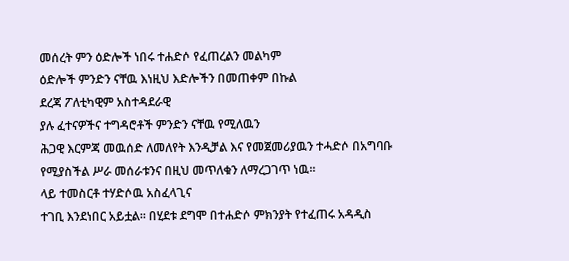መሰረት ምን ዕድሎች ነበሩ ተሐድሶ የፈጠረልን መልካም
ዕድሎች ምንድን ናቸዉ እነዚህ እድሎችን በመጠቀም በኩል
ደረጃ ፖለቲካዊም አስተዳደራዊ
ያሉ ፈተናዎችና ተግዳሮቶች ምንድን ናቸዉ የሚለዉን
ሕጋዊ እርምጃ መዉሰድ ለመለየት እንዲቻል እና የመጀመሪያዉን ተሓድሶ በአግባቡ
የሚያስችል ሥራ መሰራቱንና በዚህ መጥለቁን ለማረጋገጥ ነዉ፡፡
ላይ ተመስርቶ ተሃድሶዉ አስፈላጊና
ተገቢ እንደነበር አይቷል፡፡ በሂደቱ ደግሞ በተሐድሶ ምክንያት የተፈጠሩ አዳዲስ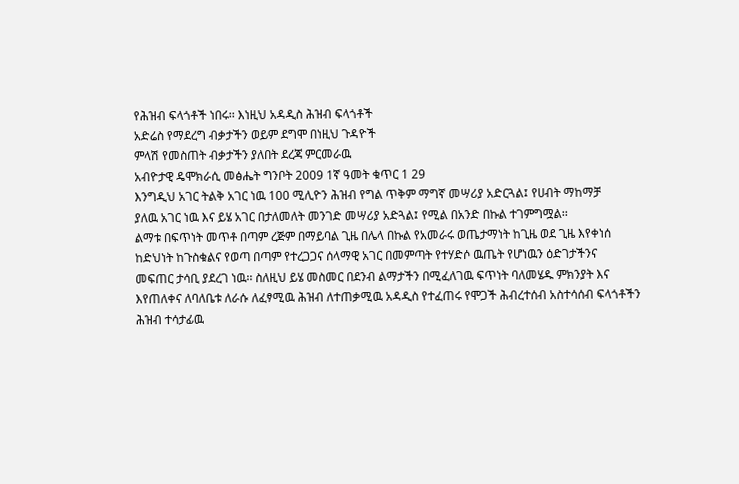የሕዝብ ፍላጎቶች ነበሩ፡፡ እነዚህ አዳዲስ ሕዝብ ፍላጎቶች
አድሬስ የማደረግ ብቃታችን ወይም ደግሞ በነዚህ ጉዳዮች
ምላሽ የመስጠት ብቃታችን ያለበት ደረጃ ምርመራዉ
አብዮታዊ ዴሞክራሲ መፅሔት ግንቦት 2009 1ኛ ዓመት ቁጥር 1 29
እንግዲህ አገር ትልቅ አገር ነዉ 100 ሚሊዮን ሕዝብ የግል ጥቅም ማግኛ መሣሪያ አድርጓል፤ የሀብት ማከማቻ
ያለዉ አገር ነዉ እና ይሄ አገር በታለመለት መንገድ መሣሪያ አድጓል፤ የሚል በአንድ በኩል ተገምግሟል፡፡
ልማቱ በፍጥነት መጥቶ በጣም ረጅም በማይባል ጊዜ በሌላ በኩል የአመራሩ ወጤታማነት ከጊዜ ወደ ጊዜ እየቀነሰ
ከድህነት ከጉስቁልና የወጣ በጣም የተረጋጋና ሰላማዊ አገር በመምጣት የተሃድሶ ዉጤት የሆነዉን ዕድገታችንና
መፍጠር ታሳቢ ያደረገ ነዉ፡፡ ስለዚህ ይሄ መስመር በደንብ ልማታችን በሚፈለገዉ ፍጥነት ባለመሄዱ ምክንያት እና
እየጠለቀና ለባለቤቱ ለራሱ ለፈፃሚዉ ሕዝብ ለተጠቃሚዉ አዳዲስ የተፈጠሩ የሞጋች ሕብረተሰብ አስተሳሰብ ፍላጎቶችን
ሕዝብ ተሳታፊዉ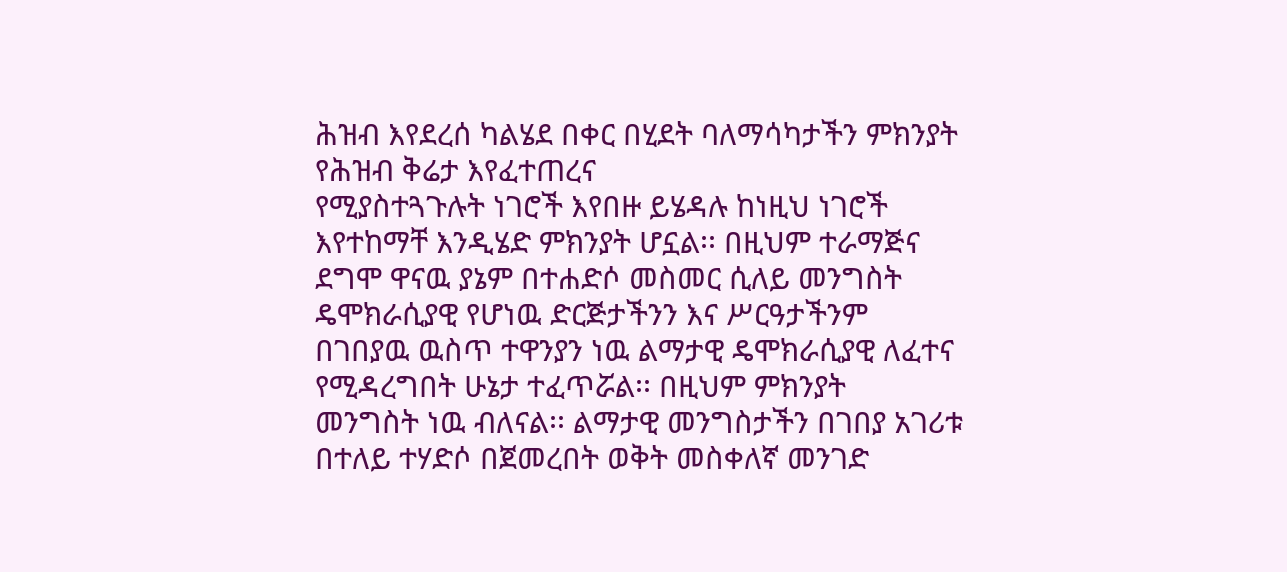ሕዝብ እየደረሰ ካልሄደ በቀር በሂደት ባለማሳካታችን ምክንያት የሕዝብ ቅሬታ እየፈተጠረና
የሚያስተጓጉሉት ነገሮች እየበዙ ይሄዳሉ ከነዚህ ነገሮች እየተከማቸ እንዲሄድ ምክንያት ሆኗል፡፡ በዚህም ተራማጅና
ደግሞ ዋናዉ ያኔም በተሐድሶ መስመር ሲለይ መንግስት ዴሞክራሲያዊ የሆነዉ ድርጅታችንን እና ሥርዓታችንም
በገበያዉ ዉስጥ ተዋንያን ነዉ ልማታዊ ዴሞክራሲያዊ ለፈተና የሚዳረግበት ሁኔታ ተፈጥሯል፡፡ በዚህም ምክንያት
መንግስት ነዉ ብለናል፡፡ ልማታዊ መንግስታችን በገበያ አገሪቱ በተለይ ተሃድሶ በጀመረበት ወቅት መስቀለኛ መንገድ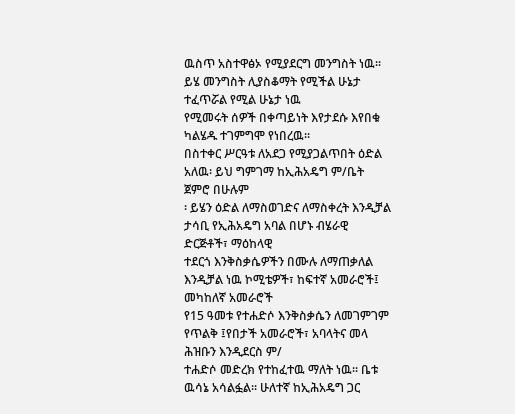ዉስጥ አስተዋፅኦ የሚያደርግ መንግስት ነዉ፡፡ይሄ መንግስት ሊያስቆማት የሚችል ሁኔታ ተፈጥሯል የሚል ሁኔታ ነዉ
የሚመሩት ሰዎች በቀጣይነት እየታደሱ እየበቁ ካልሄዱ ተገምግሞ የነበረዉ፡፡
በስተቀር ሥርዓቱ ለአደጋ የሚያጋልጥበት ዕድል አለዉ፡ ይህ ግምገማ ከኢሕአዴግ ም/ቤት ጀምሮ በሁሉም
፡ ይሄን ዕድል ለማስወገድና ለማስቀረት እንዲቻል ታሳቢ የኢሕአዴግ አባል በሆኑ ብሄራዊ ድርጅቶች፣ ማዕከላዊ
ተደርጎ እንቅስቃሴዎችን በሙሉ ለማጠቃለል እንዲቻል ነዉ ኮሚቴዎች፣ ከፍተኛ አመራሮች፤ መካከለኛ አመራሮች
የ15 ዓመቱ የተሐድሶ እንቅስቃሴን ለመገምገም የጥልቅ ፤የበታች አመራሮች፣ አባላትና መላ ሕዝቡን እንዲደርስ ም/
ተሐድሶ መድረክ የተከፈተዉ ማለት ነዉ፡፡ ቤቱ ዉሳኔ አሳልፏል፡፡ ሁለተኛ ከኢሕአዴግ ጋር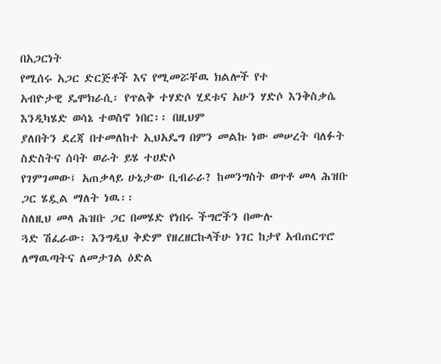በአጋርነት
የሚሰሩ አጋር ድርጅቶች እና የሚመሯቸዉ ክልሎች የተ
አብዮታዊ ዴሞክራሲ፡ የጥልቅ ተሃድሶ ሂደቱና አሁን ሃድሶ እንቅስቃሴ እንዲካሄድ ወሳኔ ተወስኖ ነበር፡፡ በዚህም
ያለበትን ደረጃ በተመለከተ ኢህአዴግ በምን መልኩ ነው መሠረት ባለፉት ስድስትና ሰባት ወራት ይሄ ተሀድሶ
የገምገመው፤ አጠቃላይ ሁኔታው ቢብራራ? ከመንግስት ወጥቶ መላ ሕዝቡ ጋር ሄዷል ማለት ነዉ፡፡
ስለዚህ መላ ሕዝቡ ጋር በመሄድ የነበሩ ችግሮችን በሙሉ
ጓድ ሽፈራው፡ እንግዲህ ቅድም የዘረዘርኩላችሁ ነገር ከታየ አብጠርጥሮ ለማዉጣትና ለመታገል ዕድል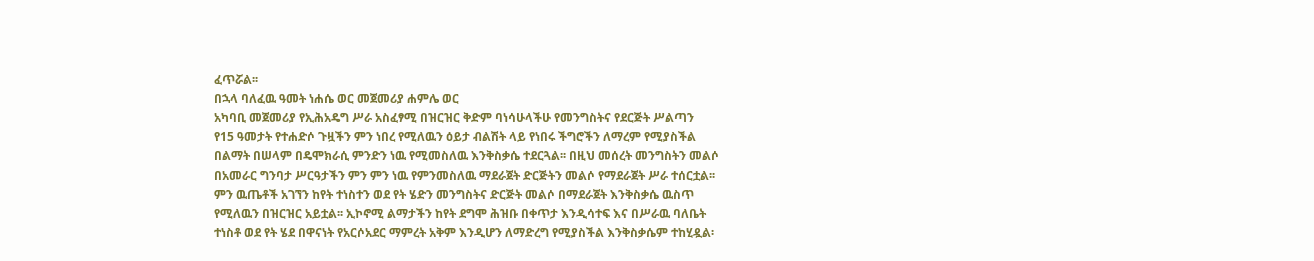ፈጥሯል፡፡
በኋላ ባለፈዉ ዓመት ነሐሴ ወር መጀመሪያ ሐምሌ ወር
አካባቢ መጀመሪያ የኢሕአዴግ ሥራ አስፈፃሚ በዝርዝር ቅድም ባነሳሁላችሁ የመንግስትና የደርጅት ሥልጣን
የ15 ዓመታት የተሐድሶ ጉዟችን ምን ነበረ የሚለዉን ዕይታ ብልሽት ላይ የነበሩ ችግሮችን ለማረም የሚያስችል
በልማት በሠላም በዴሞክራሲ ምንድን ነዉ የሚመስለዉ እንቅስቃሴ ተደርጓል፡፡ በዚህ መሰረት መንግስትን መልሶ
በአመራር ግንባታ ሥርዓታችን ምን ምን ነዉ የምንመስለዉ ማደራጀት ድርጅትን መልሶ የማደራጀት ሥራ ተሰርቷል፡፡
ምን ዉጤቶች አገኘን ከየት ተነስተን ወደ የት ሄድን መንግስትና ድርጅት መልሶ በማደራጀት እንቅስቃሴ ዉስጥ
የሚለዉን በዝርዝር አይቷል፡፡ ኢኮኖሚ ልማታችን ከየት ደግሞ ሕዝቡ በቀጥታ እንዲሳተፍ እና በሥራዉ ባለቤት
ተነስቶ ወደ የት ሄደ በዋናነት የአርሶአደር ማምረት አቅም እንዲሆን ለማድረግ የሚያስችል እንቅስቃሴም ተከሂዷል፡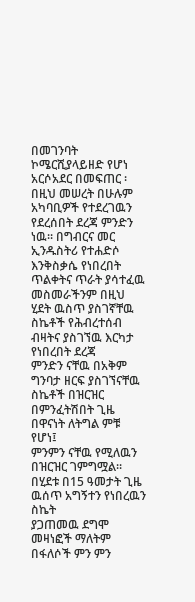በመገንባት ኮሜርሺያላይዘድ የሆነ አርሶአደር በመፍጠር ፡ በዚህ መሠረት በሁሉም አካባቢዎች የተደረገዉን
የደረሰበት ደረጃ ምንድን ነዉ፡፡ በግብርና መር ኢንዱስትሪ የተሐድሶ እንቅስቃሴ የነበረበት ጥልቀትና ጥራት ያሳተፈዉ
መስመራችንም በዚህ ሂደት ዉስጥ ያስገኛቸዉ ስኬቶች የሕብረተሰብ ብዛትና ያስገኘዉ እርካታ የነበረበት ደረጃ
ምንድን ናቸዉ በአቅም ግንባታ ዘርፍ ያስገኘናቸዉ ስኬቶች በዝርዝር በምንፈትሽበት ጊዜ በዋናነት ለትግል ምቹ የሆነ፤
ምንምን ናቸዉ የሚለዉን በዝርዝር ገምግሟል፡፡ በሂደቱ በ15 ዓመታት ጊዜ ዉሰጥ አግኝተን የነበረዉን ስኬት
ያጋጠመዉ ደግሞ መዛነፎች ማለትም በፋለሶች ምን ምን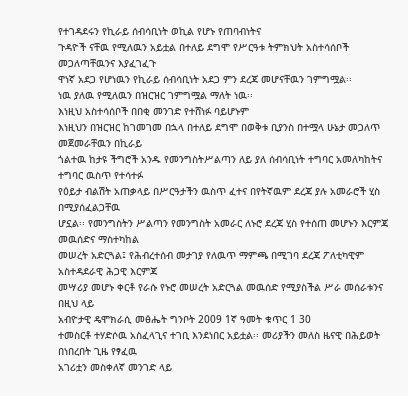የተገዳደሩን የኪራይ ሰብሳቢነት ወኪል የሆኑ የጠባብነትና
ጉዳዮች ናቸዉ የሚለዉን አይቷል በተለይ ደግሞ የሥርዓቱ ትምክህት አስተሳሰቦች መጋለጣቸዉንና እያፈገፈጉ
ዋነኛ አደጋ የሆነዉን የኪራይ ሰብሳቢነት አደጋ ምን ደረጃ መሆናቸዉን ገምግሟል፡፡
ነዉ ያለዉ የሚለዉን በዝርዝር ገምግሟል ማለት ነዉ፡፡
እነዚህ አስተሳሰቦች በበቂ መንገድ የተሸነፉ ባይሆኑም
እነዚህን በዝርዝር ከገመገመ በኋላ በተለይ ደግሞ በወቅቱ ቢያንስ በተሟላ ሁኔታ መጋለጥ መጀመራቸዉን በኪራይ
ጎልተዉ ከታዩ ችግሮች አንዱ የመንግስትሥልጣን ለይ ያለ ሰብሳቢነት ተግባር አመለካከትና ተግባር ዉስጥ የተሳተፉ
የዕይታ ብልሽት አጠቃላይ በሥርዓታችን ዉስጥ ፈተና በየትኛዉም ደረጃ ያሉ አመራሮች ሂስ በሚያሰፈልጋቸዉ
ሆኗል፡፡ የመንግስትን ሥልጣን የመንግስት አመራር ለኑሮ ደረጃ ሂስ የተሰጠ መሆኑን እርምጃ መዉሰድና ማስተካከል
መሠረት አድርጓል፤ የሕብረተሰብ መታገያ የለዉጥ ማምጫ በሚገባ ደረጃ ፖለቲካዊም አስተዳደራዊ ሕጋዊ እርምጃ
መሣሪያ መሆኑ ቀርቶ የራሱ የኑሮ መሠረት አድርጓል መዉሰድ የሚያስችል ሥራ መሰራቱንና በዚህ ላይ
አብዮታዊ ዴሞክራሲ መፅሔት ግንቦት 2009 1ኛ ዓመት ቁጥር 1 30
ተመስርቶ ተሃድሶዉ አስፈላጊና ተገቢ እንደነበር አይቷል፡፡ መሪያችን መለስ ዜናዊ በሕይወት በነበረበት ጊዜ የፃፈዉ
አገሪቷን መስቀለኛ መንገድ ላይ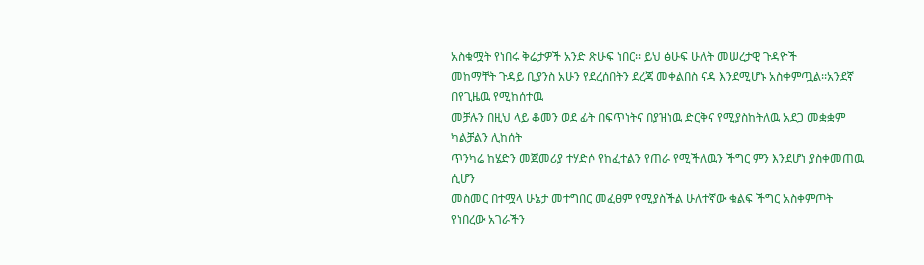አስቁሟት የነበሩ ቅሬታዎች አንድ ጽሁፍ ነበር፡፡ ይህ ፅሁፍ ሁለት መሠረታዊ ጉዳዮች
መከማቸት ጉዳይ ቢያንስ አሁን የደረሰበትን ደረጃ መቀልበስ ናዳ እንደሚሆኑ አስቀምጧል፡፡አንደኛ በየጊዜዉ የሚከሰተዉ
መቻሉን በዚህ ላይ ቆመን ወደ ፊት በፍጥነትና በያዝነዉ ድርቅና የሚያስከትለዉ አደጋ መቋቋም ካልቻልን ሊከሰት
ጥንካሬ ከሄድን መጀመሪያ ተሃድሶ የከፈተልን የጠራ የሚችለዉን ችግር ምን እንደሆነ ያስቀመጠዉ ሲሆን
መስመር በተሟላ ሁኔታ መተግበር መፈፀም የሚያስችል ሁለተኛው ቁልፍ ችግር አስቀምጦት የነበረው አገራችን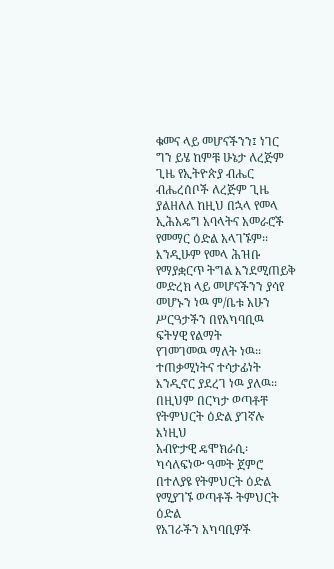ቁመና ላይ መሆናችንን፤ ነገር ግን ይሄ ከምቹ ሁኔታ ለረጅም ጊዜ የኢትዮጵያ ብሔር ብሔረሰቦች ለረጅም ጊዜ
ያልዘለለ ከዚህ በኋላ የመላ ኢሕአዴግ አባላትና አመራሮች የመማር ዕድል አላገኙም፡፡
እንዲሁም የመላ ሕዝቡ የማያቋርጥ ትግል እንደሚጠይቅ
መድረክ ላይ መሆናችንን ያሳየ መሆኑን ነዉ ም/ቤቱ አሁን ሥርዓታችን በየአካባቢዉ ፍትሃዊ የልማት
የገመገመዉ ማለት ነዉ፡፡ ተጠቃሚነትና ተሳታፊነት እንዲኖር ያደረገ ነዉ ያለዉ፡፡
በዚህም በርካታ ወጣቶቸ የትምህርት ዕድል ያገኛሉ እነዚህ
አብዮታዊ ዴሞክራሲ፡ ካሳለፍነው ዓመት ጀምሮ በተለያዩ የትምህርት ዕድል የሚያገኙ ወጣቶች ትምህርት ዕድል
የአገራችን አካባቢዎች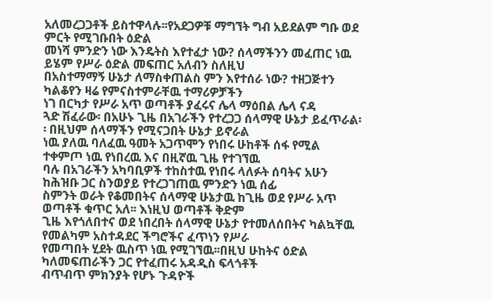አለመረጋጋቶች ይስተዋላሉ፡፡የአደጋዎቹ ማግኘት ግብ አይደልም ግቡ ወደ ምርት የሚገቡበት ዕድል
መነሻ ምንድን ነው እንዴትስ እየተፈታ ነው? ሰላማችንን መፈጠር ነዉ ይሄም የሥራ ዕድል መፍጠር አለብን ስለዚህ
በአስተማማኝ ሁኔታ ለማስቀጠልስ ምን እየተሰራ ነው? ተዘጋጅተን ካልቆየን ዛሬ የምናስተምራቸዉ ተማሪዎቻችን
ነገ በርካታ የሥራ አጥ ወጣቶች ያፈሩና ሌላ ማዕበል ሌላ ናዳ
ጓድ ሽፈራው፡ በአሁኑ ጊዜ በአገራችን የተረጋጋ ሰላማዊ ሁኔታ ይፈጥራል፡፡ በዚህም ሰላማችን የሚናጋበት ሁኔታ ይኖራል
ነዉ ያለዉ ባለፈዉ ዓመት አጋጥሞን የነበሩ ሁከቶች ሰፋ የሚል ተቀምጦ ነዉ የነበረዉ እና በዚኛዉ ጊዜ የተገኘዉ
ባሉ በአገራችን አካባቢዎች ተከስተዉ የነበሩ ላለፉት ሰባትና አሁን ከሕዝቡ ጋር ስንወያይ የተረጋገጠዉ ምንድን ነዉ ሰፊ
ስምንት ወራት የቆመበትና ሰላማዊ ሁኔታዉ ከጊዜ ወደ የሥራ አጥ ወጣቶች ቁጥር አለ፡፡ እነዚህ ወጣቶች ቅድም
ጊዜ እየጎለበተና ወደ ነበረበት ሰላማዊ ሁኔታ የተመለሰበትና ካልኳቸዉ የመልካም አስተዳደር ችግሮችና ፈጥነን የሥራ
የመጣበት ሂደት ዉስጥ ነዉ የሚገኘዉ፡፡በዚህ ሁከትና ዕድል ካለመፍጠራችን ጋር የተፈጠሩ አዳዲስ ፍላጎቶች
ብጥብጥ ምክንያት የሆኑ ጉዳዮች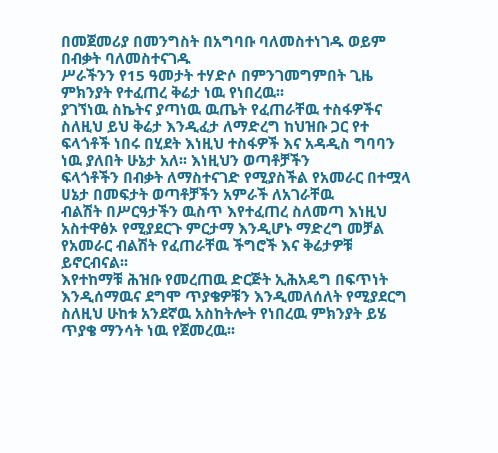በመጀመሪያ በመንግስት በአግባቡ ባለመስተነገዱ ወይም በብቃት ባለመስተናገዱ
ሥራችንን የ15 ዓመታት ተሃድሶ በምንገመግምበት ጊዜ ምክንያት የተፈጠረ ቅሬታ ነዉ የነበረዉ፡፡
ያገኘነዉ ስኬትና ያጣነዉ ዉጤት የፈጠራቸዉ ተስፋዎችና ስለዚህ ይህ ቅሬታ እንዲፈታ ለማድረግ ከህዝቡ ጋር የተ
ፍላጎቶች ነበሩ በሂደት እነዚህ ተስፋዎች እና አዳዲስ ግባባን ነዉ ያለበት ሁኔታ አለ፡፡ እነዚህን ወጣቶቻችን
ፍላጎቶችን በብቃት ለማስተናገድ የሚያስችል የአመራር በተሟላ ሀኔታ በመፍታት ወጣቶቻችን አምራች ለአገራቸዉ
ብልሽት በሥርዓታችን ዉስጥ እየተፈጠረ ስለመጣ እነዚህ አስተዋፅኦ የሚያደርጉ ምርታማ እንዲሆኑ ማድረግ መቻል
የአመራር ብልሽት የፈጠራቸዉ ችግሮች እና ቅሬታዎቹ ይኖርብናል፡፡
እየተከማቹ ሕዝቡ የመረጠዉ ድርጅት ኢሕአዴግ በፍጥነት
እንዲሰማዉና ደግሞ ጥያቄዎቹን እንዲመለሰለት የሚያደርግ ስለዚህ ሁከቱ አንደኛዉ አስከትሎት የነበረዉ ምክንያት ይሄ
ጥያቄ ማንሳት ነዉ የጀመረዉ፡፡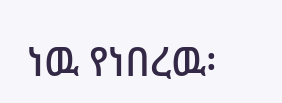ነዉ የነበረዉ፡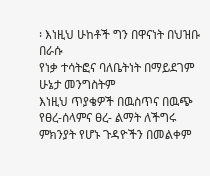፡ እነዚህ ሁከቶች ግን በዋናነት በህዝቡ በራሱ
የነቃ ተሳትፎና ባለቤትነት በማይደገም ሁኔታ መንግስትም
እነዚህ ጥያቄዎች በዉስጥና በዉጭ የፀረ-ሰላምና ፀረ- ልማት ለችግሩ ምክንያት የሆኑ ጉዳዮችን በመልቀም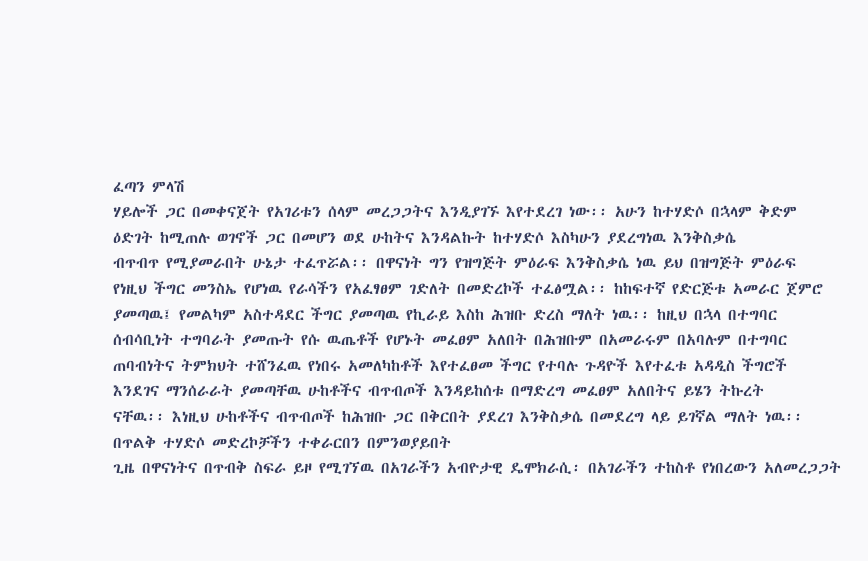ፈጣን ምላሽ
ሃይሎች ጋር በመቀናጀት የአገሪቱን ሰላም መረጋጋትና እንዲያገኙ እየተደረገ ነው፡፡ አሁን ከተሃድሶ በኋላም ቅድም
ዕድገት ከሚጠሉ ወገኖች ጋር በመሆን ወደ ሁከትና እንዳልኩት ከተሃድሶ እስካሁን ያደረግነዉ እንቅስቃሴ
ብጥብጥ የሚያመራበት ሁኔታ ተፈጥሯል፡፡ በዋናነት ግን የዝግጅት ምዕራፍ እንቅስቃሴ ነዉ ይህ በዝግጅት ምዕራፍ
የነዚህ ችግር መንስኤ የሆነዉ የራሳችን የአፈፃፀም ገድለት በመድረኮች ተፈፅሟል፡፡ ከከፍተኛ የድርጅቱ አመራር ጀምሮ
ያመጣዉ፤ የመልካም አስተዳደር ችግር ያመጣዉ የኪራይ እስከ ሕዝቡ ድረስ ማለት ነዉ፡፡ ከዚህ በኋላ በተግባር
ሰብሳቢነት ተግባራት ያመጡት የሱ ዉጤቶች የሆኑት መፈፀም አለበት በሕዝቡም በአመራሩም በአባሉም በተግባር
ጠባብነትና ትምክህት ተሸንፈዉ የነበሩ አመለካከቶች እየተፈፀመ ችግር የተባሉ ጉዳዮች እየተፈቱ አዳዲስ ችግሮች
እንደገና ማንሰራራት ያመጣቸዉ ሁከቶችና ብጥብጦች እንዳይከሰቱ በማድረግ መፈፀም አለበትና ይሄን ትኩረት
ናቸዉ፡፡ እነዚህ ሁከቶችና ብጥብጦች ከሕዝቡ ጋር በቅርበት ያደረገ እንቅስቃሴ በመደረግ ላይ ይገኛል ማለት ነዉ፡፡
በጥልቅ ተሃድሶ መድረኮቻችን ተቀራርበን በምንወያይበት
ጊዜ በዋናነትና በጥብቅ ስፍራ ይዞ የሚገኘዉ በአገራችን አብዮታዊ ዴሞክራሲ፡ በአገራችን ተከስቶ የነበረውን አለመረጋጋት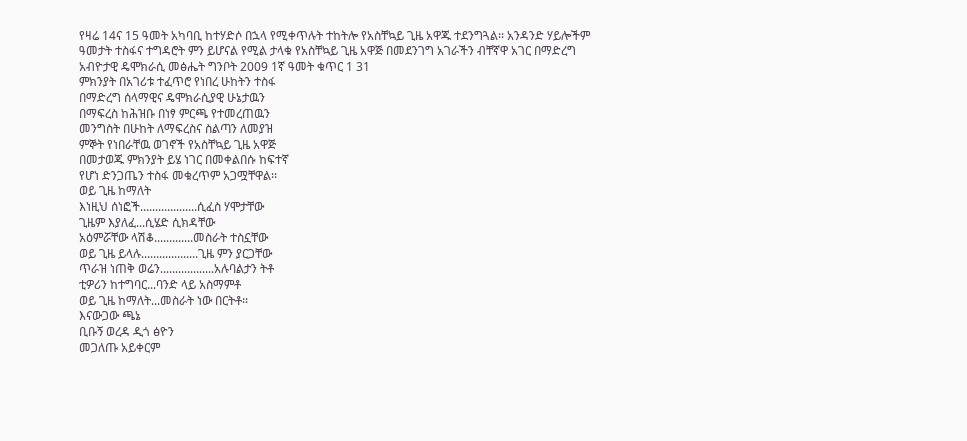የዛሬ 14ና 15 ዓመት አካባቢ ከተሃድሶ በኋላ የሚቀጥሉት ተከትሎ የአስቸኳይ ጊዜ አዋጁ ተደንግጓል፡፡ አንዳንድ ሃይሎችም
ዓመታት ተስፋና ተግዳሮት ምን ይሆናል የሚል ታላቁ የአስቸኳይ ጊዜ አዋጅ በመደንገግ አገራችን ብቸኛዋ አገር በማድረግ
አብዮታዊ ዴሞክራሲ መፅሔት ግንቦት 2009 1ኛ ዓመት ቁጥር 1 31
ምክንያት በአገሪቱ ተፈጥሮ የነበረ ሁከትን ተስፋ
በማድረግ ሰላማዊና ዴሞክራሲያዊ ሁኔታዉን
በማፍረስ ከሕዝቡ በነፃ ምርጫ የተመረጠዉን
መንግስት በሁከት ለማፍረስና ስልጣን ለመያዝ
ምኞት የነበራቸዉ ወገኖች የአስቸኳይ ጊዜ አዋጅ
በመታወጁ ምክንያት ይሄ ነገር በመቀልበሱ ከፍተኛ
የሆነ ድንጋጤን ተስፋ መቁረጥም አጋሟቸዋል፡፡
ወይ ጊዜ ከማለት
እነዚህ ሰነፎች...................ሲፈስ ሃሞታቸው
ጊዜም እያለፈ...ሲሄድ ሲክዳቸው
አዕምሯቸው ላሽቆ.............መስራት ተስኗቸው
ወይ ጊዜ ይላሉ...................ጊዜ ምን ያርጋቸው
ጥራዝ ነጠቅ ወሬን..................አሉባልታን ትቶ
ቲዎሪን ከተግባር...ባንድ ላይ አስማምቶ
ወይ ጊዜ ከማለት...መስራት ነው በርትቶ፡፡
እናውጋው ጫኔ
ቢቡኝ ወረዳ ዲጎ ፅዮን
መጋለጡ አይቀርም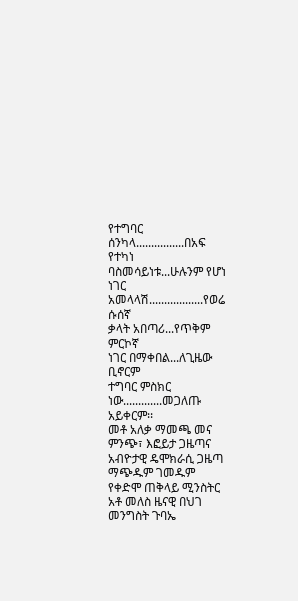የተግባር ሰንካላ................በአፍ የተካነ
ባስመሳይነቱ...ሁሉንም የሆነ
ነገር አመላላሽ..................የወሬ ሱሰኛ
ቃላት አበጣሪ...የጥቅም ምርኮኛ
ነገር በማቀበል...ለጊዜው ቢኖርም
ተግባር ምስክር ነው.............መጋለጡ አይቀርም፡፡
መቶ አለቃ ማመጫ መና
ምንጭ፣ እፎይታ ጋዜጣና አብዮታዊ ዴሞክራሲ ጋዜጣ
ማጭዱም ገመዱም
የቀድሞ ጠቅላይ ሚንስትር አቶ መለስ ዜናዊ በህገ መንግስት ጉባኤ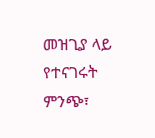መዝጊያ ላይ የተናገሩት
ምንጭ፣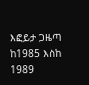እፎይታ ጋዜጣ ከ1985 እስከ 1989